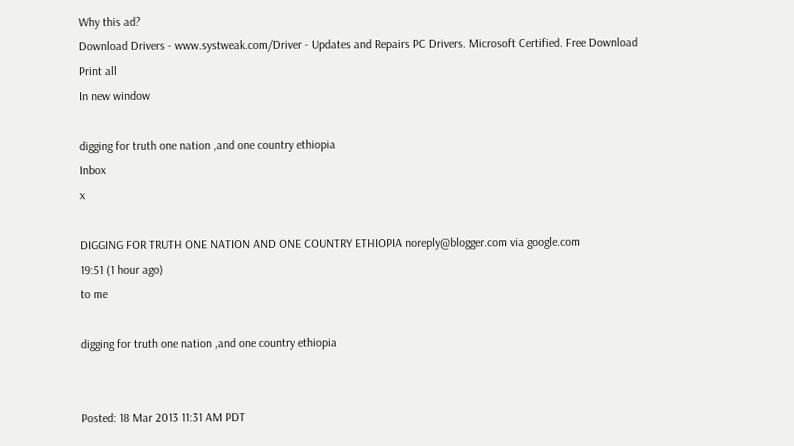Why this ad?
Download Drivers - www.systweak.com/Driver - Updates and Repairs PC Drivers. Microsoft Certified. Free Download
Print all
In new window

digging for truth one nation ,and one country ethiopia
Inbox
x

DIGGING FOR TRUTH ONE NATION AND ONE COUNTRY ETHIOPIA noreply@blogger.com via google.com
19:51 (1 hour ago)
to me

digging for truth one nation ,and one country ethiopia


Posted: 18 Mar 2013 11:31 AM PDT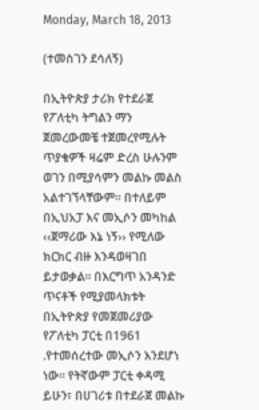Monday, March 18, 2013

(ተመስገን ደሳለኝ)

በኢትዮጵያ ታሪክ የተደራጀ የፖለቲካ ትግልን ማን ጀመረውመቼ ተጀመረየሚሉት ጥያቄዎች ዛሬም ድረስ ሁሉንም ወገን በሚያሳምን መልኩ መልስ አልተገኘላቸውም፡፡ በተለይም በኢህአፓ እና መኢሶን መካከል ‹‹ጀማሪው እኔ ነኝ›› የሚለው ክርክር ብዙ እንዳወዛገበ ይታወቃል፡፡ በእርግጥ አንዳንድ ጥናቶች የሚያመላክቱት በኢትዮጵያ የመጀመሪያው የፖለቲካ ፓርቲ በ1961 .የተመሰረተው መኢሶን እንደሆነ ነው፡፡ የትኛውም ፓርቲ ቀዳሚ ይሁን፣ በሀገሪቱ በተደራጀ መልኩ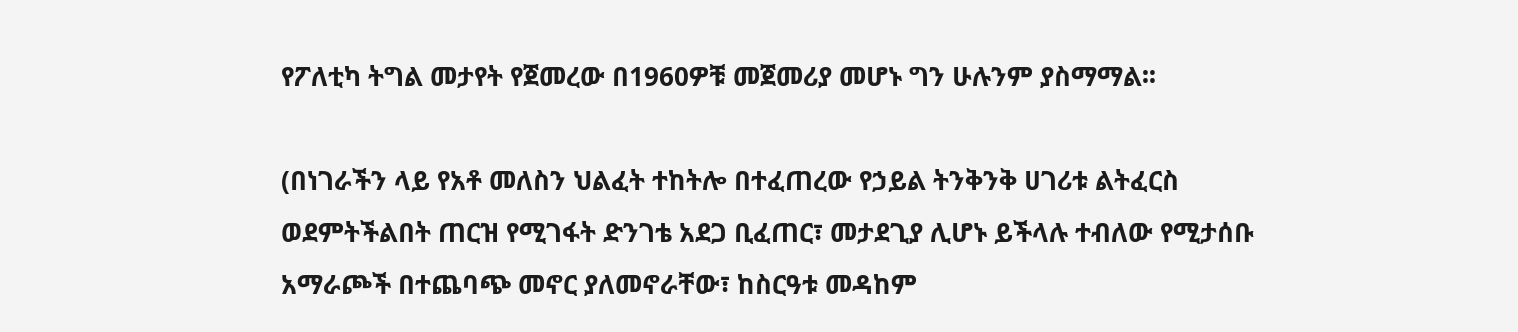የፖለቲካ ትግል መታየት የጀመረው በ1960ዎቹ መጀመሪያ መሆኑ ግን ሁሉንም ያስማማል፡፡

(በነገራችን ላይ የአቶ መለስን ህልፈት ተከትሎ በተፈጠረው የኃይል ትንቅንቅ ሀገሪቱ ልትፈርስ ወደምትችልበት ጠርዝ የሚገፋት ድንገቴ አደጋ ቢፈጠር፣ መታደጊያ ሊሆኑ ይችላሉ ተብለው የሚታሰቡ አማራጮች በተጨባጭ መኖር ያለመኖራቸው፣ ከስርዓቱ መዳከም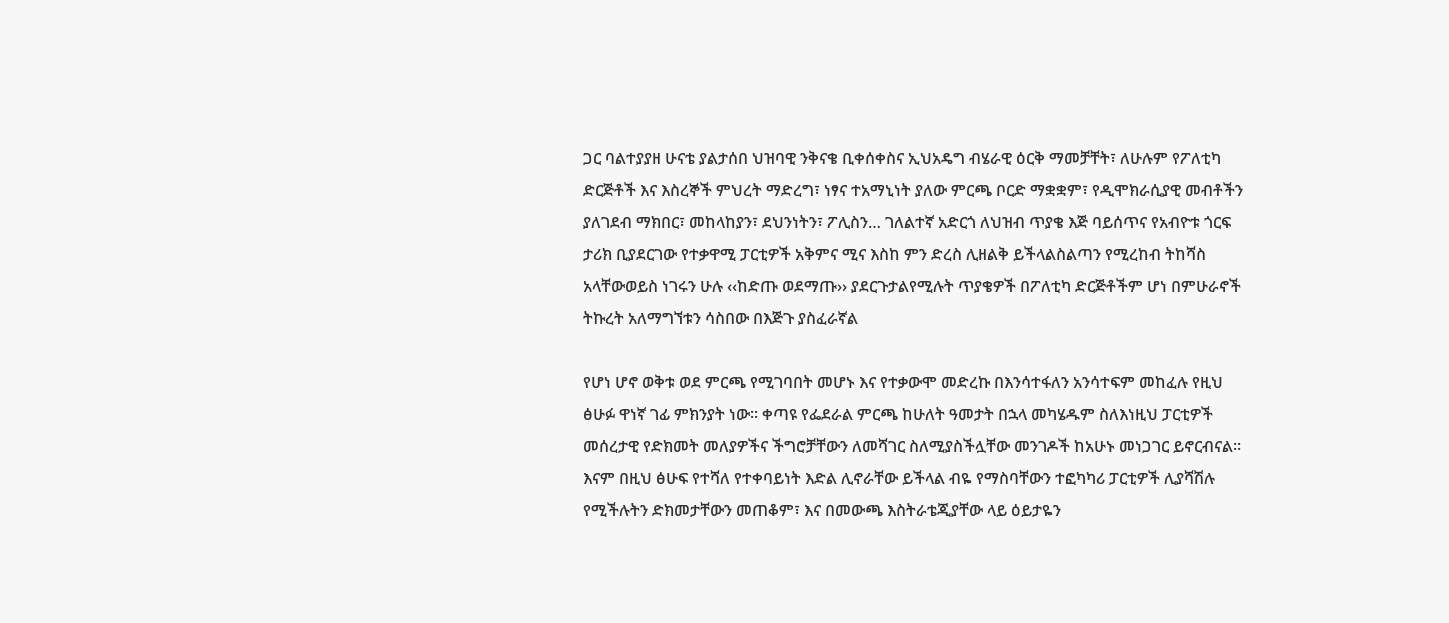ጋር ባልተያያዘ ሁናቴ ያልታሰበ ህዝባዊ ንቅናቄ ቢቀሰቀስና ኢህአዴግ ብሄራዊ ዕርቅ ማመቻቸት፣ ለሁሉም የፖለቲካ ድርጅቶች እና እስረኞች ምህረት ማድረግ፣ ነፃና ተአማኒነት ያለው ምርጫ ቦርድ ማቋቋም፣ የዲሞክራሲያዊ መብቶችን ያለገደብ ማክበር፣ መከላከያን፣ ደህንነትን፣ ፖሊስን… ገለልተኛ አድርጎ ለህዝብ ጥያቄ እጅ ባይሰጥና የአብዮቱ ጎርፍ ታሪክ ቢያደርገው የተቃዋሚ ፓርቲዎች አቅምና ሚና እስከ ምን ድረስ ሊዘልቅ ይችላልስልጣን የሚረከብ ትከሻስ አላቸውወይስ ነገሩን ሁሉ ‹‹ከድጡ ወደማጡ›› ያደርጉታልየሚሉት ጥያቄዎች በፖለቲካ ድርጅቶችም ሆነ በምሁራኖች ትኩረት አለማግኘቱን ሳስበው በእጅጉ ያስፈራኛል

የሆነ ሆኖ ወቅቱ ወደ ምርጫ የሚገባበት መሆኑ እና የተቃውሞ መድረኩ በእንሳተፋለን አንሳተፍም መከፈሉ የዚህ ፅሁፉ ዋነኛ ገፊ ምክንያት ነው፡፡ ቀጣዩ የፌደራል ምርጫ ከሁለት ዓመታት በኋላ መካሄዱም ስለእነዚህ ፓርቲዎች መሰረታዊ የድክመት መለያዎችና ችግሮቻቸውን ለመሻገር ስለሚያስችሏቸው መንገዶች ከአሁኑ መነጋገር ይኖርብናል፡፡ እናም በዚህ ፅሁፍ የተሻለ የተቀባይነት እድል ሊኖራቸው ይችላል ብዬ የማስባቸውን ተፎካካሪ ፓርቲዎች ሊያሻሽሉ የሚችሉትን ድክመታቸውን መጠቆም፣ እና በመውጫ እስትራቴጂያቸው ላይ ዕይታዬን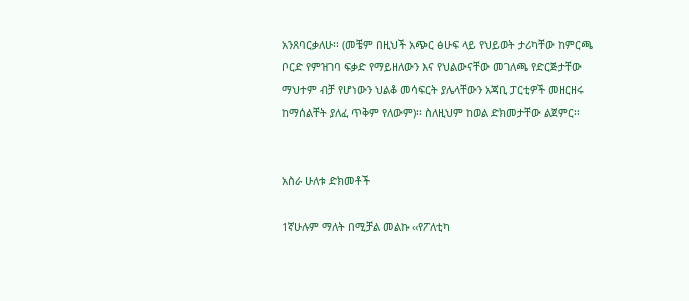አንጸባርቃለሁ፡፡ (መቼም በዚህች አጭር ፅሁፍ ላይ የህይወት ታሪካቸው ከምርጫ ቦርድ የምዝገባ ፍቃድ የማይዘለውን እና የህልውናቸው መገለጫ የድርጅታቸው ማህተም ብቻ የሆነውን ህልቆ መሳፍርት ያሌላቸውን አጃቢ ፓርቲዎች መዘርዘሩ ከማሰልቸት ያለፈ ጥቅም የለውም)፡፡ ስለዚህም ከወል ድክመታቸው ልጀምር፡፡


አስራ ሁለቱ ድክመቶች

1ኛሁሉም ማለት በሚቻል መልኩ ‹‹የፖለቲካ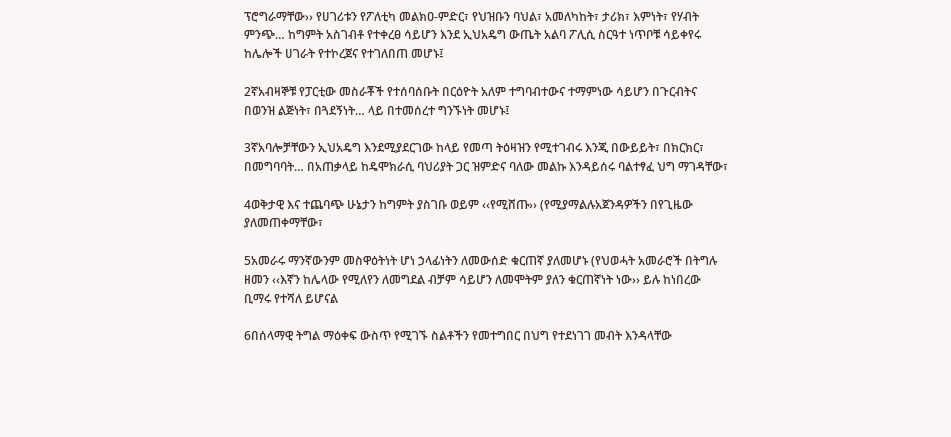ፕሮግራማቸው›› የሀገሪቱን የፖለቲካ መልክዐ-ምድር፣ የህዝቡን ባህል፣ አመለካከት፣ ታሪክ፣ እምነት፣ የሃብት ምንጭ… ከግምት አስገብቶ የተቀረፀ ሳይሆን እንደ ኢህአዴግ ውጤት አልባ ፖሊሲ ስርዓተ ነጥቦቹ ሳይቀየሩ ከሌሎች ሀገራት የተኮረጀና የተገለበጠ መሆኑ፤

2ኛአብዛኞቹ የፓርቲው መስራቾች የተሰባሰቡት በርዕዮት አለም ተግባብተውና ተማምነው ሳይሆን በጉርብትና በወንዝ ልጅነት፣ በጓደኝነት… ላይ በተመሰረተ ግንኙነት መሆኑ፤

3ኛአባሎቻቸውን ኢህአዴግ እንደሚያደርገው ከላይ የመጣ ትዕዛዝን የሚተገብሩ እንጂ በውይይት፣ በክርክር፣ በመግባባት… በአጠቃላይ ከዴሞክራሲ ባህሪያት ጋር ዝምድና ባለው መልኩ እንዳይሰሩ ባልተፃፈ ህግ ማገዳቸው፣

4ወቅታዊ እና ተጨባጭ ሁኔታን ከግምት ያስገቡ ወይም ‹‹የሚሸጡ›› (የሚያማልሉአጀንዳዎችን በየጊዜው ያለመጠቀማቸው፣

5አመራሩ ማንኛውንም መስዋዕትነት ሆነ ኃላፊነትን ለመውሰድ ቁርጠኛ ያለመሆኑ (የህወሓት አመራሮች በትግሉ ዘመን ‹‹እኛን ከሌላው የሚለየን ለመግደል ብቻም ሳይሆን ለመሞትም ያለን ቁርጠኛነት ነው›› ይሉ ከነበረው ቢማሩ የተሻለ ይሆናል

6በሰላማዊ ትግል ማዕቀፍ ውስጥ የሚገኙ ስልቶችን የመተግበር በህግ የተደነገገ መብት እንዳላቸው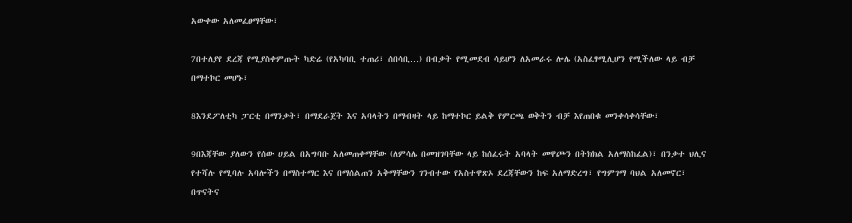አውቀው አለመፈፀማቸው፣

7በተለያየ ደረጃ የሚያስቀምጡት ካድሬ (የአካባቢ ተጠሪ፣ ሰበሳቢ…) በብቃት የሚመደብ ሳይሆን ለአመራሩ ሎሌ (አስፈፃሚሊሆን የሚችለው ላይ ብቻ በማተኮር መሆኑ፣

8እንደፖለቲካ ፓርቲ በማንቃት፣ በማደራጀት እና አባላትን በማብዛት ላይ ከማተኮር ይልቅ የምርጫ ወቅትን ብቻ እየጠበቁ መንቀሳቀሳቸው፣

9በእጃቸው ያለውን የሰው ሀይል በአግባቡ አለመጠቀማቸው (ለምሳሌ በመዝገባቸው ላይ ከሰፈሩት አባላት መዋጮን በትክክል አለማስከፈል)፣ በንቃተ ህሊና የተሻሉ የሚባሉ አባሎችን በማስተማር እና በማሰልጠን አቅማቸውን ገንብተው የአስተዋጽኦ ደረጃቸውን ከፍ አለማድረግ፣ የግምገማ ባህል አለመኖር፣ በጥናትና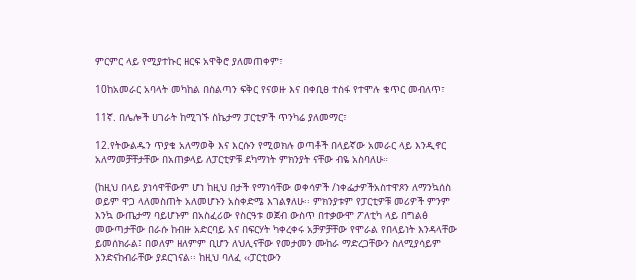ምርምር ላይ የሚያተኩር ዘርፍ አዋቅሮ ያለመጠቀም፣

10ከአመራር አባላት መካከል በስልጣን ፍቅር የናወዙ እና በቀቢፀ ተስፋ የተሞሉ ቁጥር መብለጥ፣

11ኛ. በሌሎች ሀገራት ከሚገኙ ስኬታማ ፓርቲዎች ጥንካሬ ያለመማር፣

12.የትውልዱን ጥያቄ አለማወቅ እና እርሱን የሚወክሉ ወጣቶች በላይኛው አመራር ላይ እንዲኖር አለማመቻቸታቸው በአጠቃላይ ለፓርቲዎቹ ደካማነት ምክንያት ናቸው ብዬ አስባለሁ።

(ከዚህ በላይ ያነሳዋቸውም ሆነ ከዚህ በታች የማነሳቸው ወቀሳዎች /ነቀፌታዎችአስተዋጾን ለማንኳሰስ ወይም ዋጋ ላለመስጠት አለመሆኑን አስቀድሜ እገልፃለሁ፡፡ ምክንያቱም የፓርቲዎቹ መሪዎች ምንም እንኳ ውጤታማ ባይሆኑም በአስፈሪው የስርዓቱ ወጀብ ውስጥ በተቃውሞ ፖለቲካ ላይ በግልፅ መውጣታቸው በራሱ ከብዙ አድርባይ እና በፍርሃት ካቀረቀሩ አቻዎቻቸው የሞራል የበላይነት እንዳላቸው ይመሰክራል፤ በወለም ዘለምም ቢሆን ለህሊናቸው የመታመን ሙከራ ማድረጋቸውን ስለሚያሳይም እንድናከብራቸው ያደርገናል፡፡ ከዚህ ባለፈ ‹‹ፓርቲውን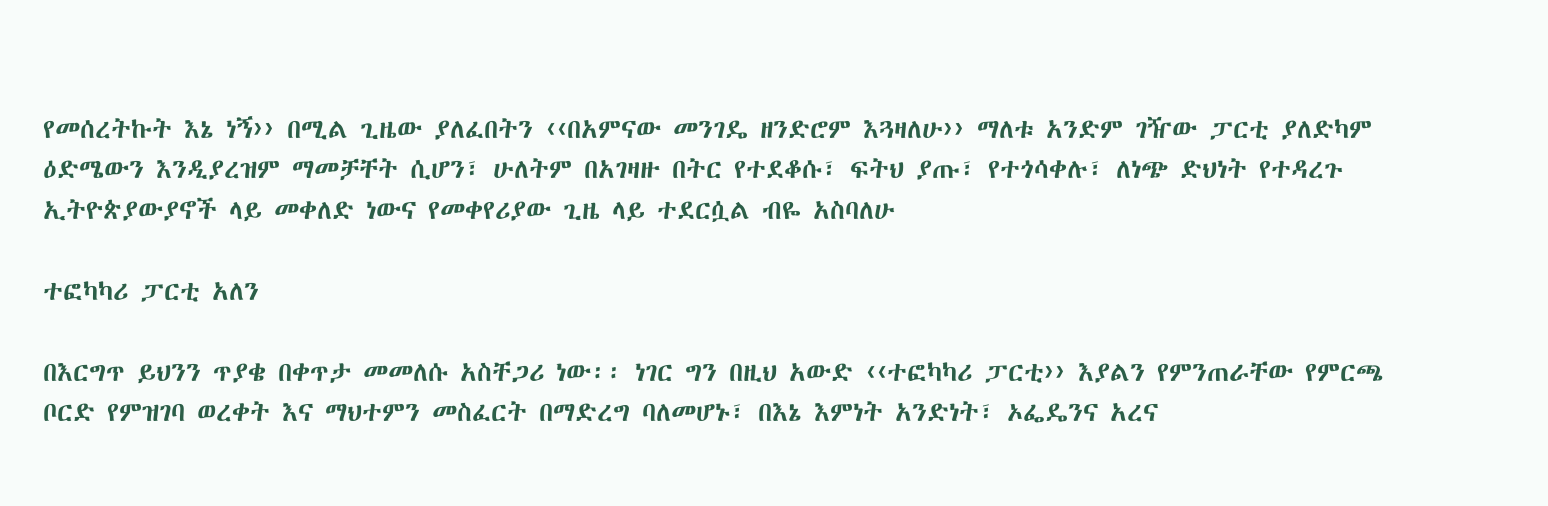የመሰረትኩት እኔ ነኝ›› በሚል ጊዜው ያለፈበትን ‹‹በአምናው መንገዴ ዘንድሮም እጓዛለሁ›› ማለቱ አንድም ገዥው ፓርቲ ያለድካም ዕድሜውን እንዲያረዝም ማመቻቸት ሲሆን፣ ሁለትም በአገዛዙ በትር የተደቆሱ፣ ፍትህ ያጡ፣ የተጎሳቀሉ፣ ለነጭ ድህነት የተዳረጉ ኢትዮጵያውያኖች ላይ መቀለድ ነውና የመቀየሪያው ጊዜ ላይ ተደርሷል ብዬ አስባለሁ

ተፎካካሪ ፓርቲ አለን

በእርግጥ ይህንን ጥያቄ በቀጥታ መመለሱ አስቸጋሪ ነው፡፡ ነገር ግን በዚህ አውድ ‹‹ተፎካካሪ ፓርቲ›› እያልን የምንጠራቸው የምርጫ ቦርድ የምዝገባ ወረቀት እና ማህተምን መስፈርት በማድረግ ባለመሆኑ፣ በእኔ እምነት አንድነት፣ ኦፌዴንና አረና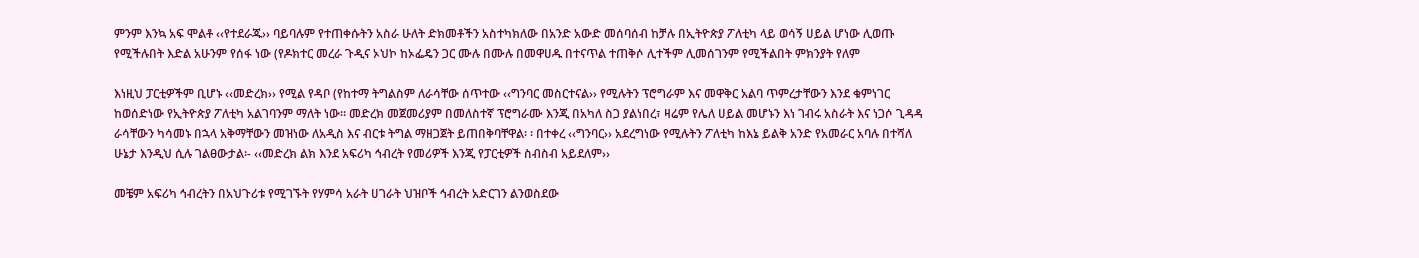ምንም እንኳ አፍ ሞልቶ ‹‹የተደራጁ›› ባይባሉም የተጠቀሱትን አስራ ሁለት ድክመቶችን አስተካክለው በአንድ አውድ መሰባሰብ ከቻሉ በኢትዮጵያ ፖለቲካ ላይ ወሳኝ ሀይል ሆነው ሊወጡ የሚችሉበት እድል አሁንም የሰፋ ነው (የዶክተር መረራ ጉዲና ኦህኮ ከኦፌዴን ጋር ሙሉ በሙሉ በመዋሀዱ በተናጥል ተጠቅሶ ሊተችም ሊመሰገንም የሚችልበት ምክንያት የለም

እነዚህ ፓርቲዎችም ቢሆኑ ‹‹መድረክ›› የሚል የዳቦ (የከተማ ትግልስም ለራሳቸው ሰጥተው ‹‹ግንባር መስርተናል›› የሚሉትን ፕሮግራም እና መዋቅር አልባ ጥምረታቸውን እንደ ቁምነገር ከወሰድነው የኢትዮጵያ ፖለቲካ አልገባንም ማለት ነው። መድረክ መጀመሪያም በመለስተኛ ፕሮግራሙ እንጂ በአካለ ስጋ ያልነበረ፣ ዛሬም የሌለ ሀይል መሆኑን እነ ገብሩ አስራት እና ነጋሶ ጊዳዳ ራሳቸውን ካሳመኑ በኋላ አቅማቸውን መዝነው ለአዲስ እና ብርቱ ትግል ማዘጋጀት ይጠበቅባቸዋል፡ ፡ በተቀረ ‹‹ግንባር›› አደረግነው የሚሉትን ፖለቲካ ከእኔ ይልቅ አንድ የአመራር አባሉ በተሻለ ሁኔታ እንዲህ ሲሉ ገልፀውታል፡- ‹‹መድረክ ልክ እንደ አፍሪካ ኅብረት የመሪዎች እንጂ የፓርቲዎች ስብስብ አይደለም››

መቼም አፍሪካ ኅብረትን በአህጉሪቱ የሚገኙት የሃምሳ አራት ሀገራት ህዝቦች ኅብረት አድርገን ልንወስደው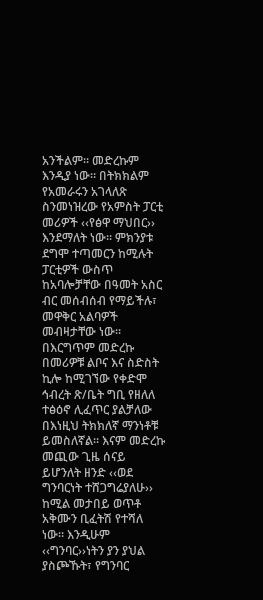አንችልም። መድረኩም እንዲያ ነው። በትክክልም የአመራሩን አገላለጽ ስንመነዝረው የአምስት ፓርቲ መሪዎች ‹‹የፅዋ ማህበር›› እንደማለት ነው፡፡ ምክንያቱ ደግሞ ተጣመርን ከሚሉት ፓርቲዎች ውስጥ ከአባሎቻቸው በዓመት አስር ብር መሰብሰብ የማይችሉ፣ መዋቅር አልባዎች መብዛታቸው ነው፡፡ በእርግጥም መድረኩ በመሪዎቹ ልቦና እና ስድስት ኪሎ ከሚገኘው የቀድሞ ኅብረት ጽ/ቤት ግቢ የዘለለ ተፅዕኖ ሊፈጥር ያልቻለው በእነዚህ ትክክለኛ ማንነቶቹ ይመስለኛል። እናም መድረኩ መጪው ጊዜ ሰናይ ይሆንለት ዘንድ ‹‹ወደ ግንባርነት ተሸጋግሬያለሁ›› ከሚል መታበይ ወጥቶ አቅሙን ቢፈትሽ የተሻለ ነው። እንዲሁም ‹‹ግንባር››ነትን ያን ያህል ያስጮኹት፣ የግንባር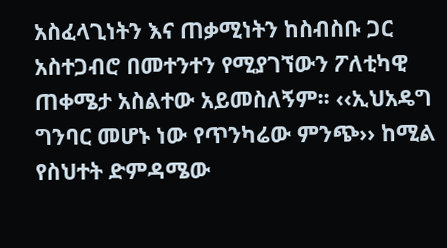አስፈላጊነትን እና ጠቃሚነትን ከስብስቡ ጋር አስተጋብሮ በመተንተን የሚያገኘውን ፖለቲካዊ ጠቀሜታ አስልተው አይመስለኝም፡፡ ‹‹ኢህአዴግ ግንባር መሆኑ ነው የጥንካሬው ምንጭ›› ከሚል የስህተት ድምዳሜው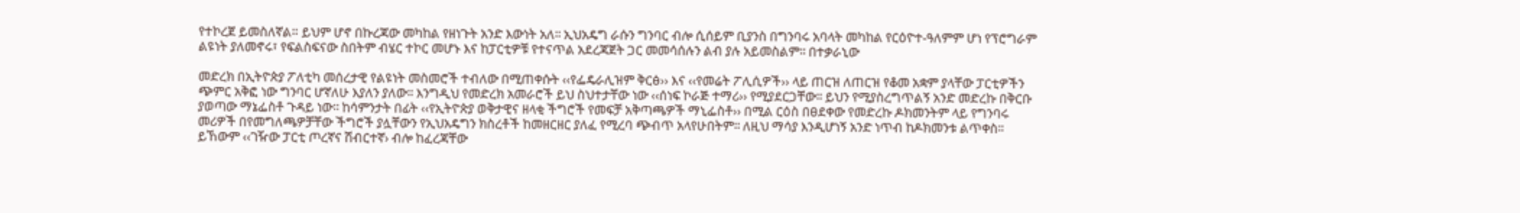የተኮረጀ ይመስለኛል። ይህም ሆኖ በኩረጃው መካከል የዘነጉት አንድ እውነት አለ፡፡ ኢህአዴግ ራሱን ግንባር ብሎ ሲሰይም ቢያንስ በግንባሩ አባላት መካከል የርዕዮተ-ዓለምም ሆነ የፕሮግራም ልዩነት ያለመኖሩ፣ የፍልስፍናው ስበትም ብሄር ተኮር መሆኑ እና ከፓርቲዎቹ የተናጥል አደረጃጀት ጋር መመሳሰሉን ልብ ያሉ አይመስልም፡፡ በተቃራኒው

መድረክ በኢትዮጵያ ፖለቲካ መሰረታዊ የልዩነት መስመሮች ተብለው በሚጠቀሱት ‹‹የፌዴራሊዝም ቅርፅ›› እና ‹‹የመሬት ፖሊሲዎች›› ላይ ጠርዝ ለጠርዝ የቆመ አቋም ያላቸው ፓርቲዎችን ጭምር አቅፎ ነው ግንባር ሆኛለሁ እያለን ያለው፡፡ እንግዲህ የመድረክ አመራሮች ይህ ስህተታቸው ነው ‹‹ሰነፍ ኮራጅ ተማሪ›› የሚያደርጋቸው፡፡ ይህን የሚያስረግጥልኝ አንድ መድረኩ በቅርቡ ያወጣው ማኔፌስቶ ጉዳይ ነው፡፡ ከሳምንታት በፊት ‹‹የኢትዮጵያ ወቅታዊና ዘላቂ ችግሮች የመፍቻ አቅጣጫዎች ማኒፌስቶ›› በሚል ርዕስ በፀደቀው የመድረኩ ዶክመንትም ላይ የግንባሩ መሪዎች በየመግለጫዎቻቸው ችግሮች ያሏቸውን የኢህአዴግን ክስረቶች ከመዘርዘር ያለፈ የሚረባ ጭብጥ አላየሁበትም፡፡ ለዚህ ማሳያ እንዲሆነኝ አንድ ነጥብ ከዶክመንቱ ልጥቀስ፡፡ ይኸውም ‹‹ገዥው ፓርቲ ጦረኛና ሽብርተኛ› ብሎ ከፈረጃቸው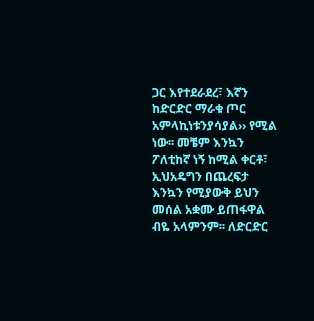ጋር እየተደራደረ፣ እኛን ከድርድር ማራቁ ጦር አምላኪነቱንያሳያል›› የሚል ነው፡፡ መቼም እንኳን ፖለቲከኛ ነኝ ከሚል ቀርቶ፣ ኢህአዴግን በጨረፍታ እንኳን የሚያውቅ ይህን መሰል አቋሙ ይጠፋዋል ብዬ አላምንም፡፡ ለድርድር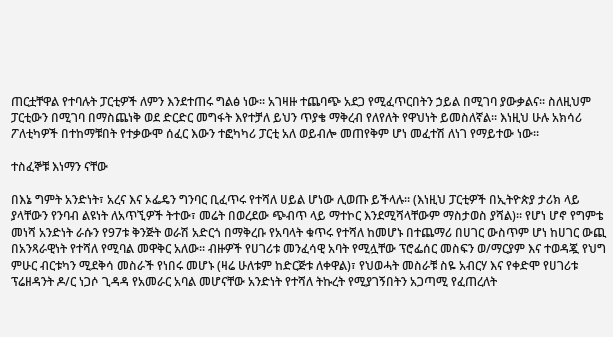ጠርቷቸዋል የተባሉት ፓርቲዎች ለምን እንደተጠሩ ግልፅ ነው፡፡ አገዛዙ ተጨባጭ አደጋ የሚፈጥርበትን ኃይል በሚገባ ያውቃልና፡፡ ስለዚህም ፓርቲውን በሚገባ በማስጨነቅ ወደ ድርድር መግፋት እየተቻለ ይህን ጥያቄ ማቅረብ የለየለት የዋህነት ይመስለኛል፡፡ እነዚህ ሁሉ አክሳሪ ፖለቲካዎች በተከማቹበት የተቃውሞ ሰፈር እውን ተፎካካሪ ፓርቲ አለ ወይብሎ መጠየቅም ሆነ መፈተሽ ለነገ የማይተው ነው።

ተስፈኞቹ እነማን ናቸው

በእኔ ግምት አንድነት፣ አረና እና ኦፌዴን ግንባር ቢፈጥሩ የተሻለ ሀይል ሆነው ሊወጡ ይችላሉ። (እነዚህ ፓርቲዎች በኢትዮጵያ ታሪክ ላይ ያላቸውን የንባብ ልዩነት ለአጥኚዎች ትተው፣ መሬት በወረደው ጭብጥ ላይ ማተኮር እንደሚሻላቸውም ማስታወስ ያሻል)፡፡ የሆነ ሆኖ የግምቴ መነሻ አንድነት ራሱን የ97ቱ ቅንጅት ወራሽ አድርጎ በማቅረቡ የአባላት ቁጥሩ የተሻለ ከመሆኑ በተጨማሪ በሀገር ውስጥም ሆነ ከሀገር ውጪ በአንጻራዊነት የተሻለ የሚባል መዋቅር አለው፡፡ ብዙዎች የሀገሪቱ መንፈሳዊ አባት የሚሏቸው ፕሮፌሰር መስፍን ወ/ማርያም እና ተወዳጇ የህግ ምሁር ብርቱካን ሚደቅሳ መስራች የነበሩ መሆኑ (ዛሬ ሁለቱም ከድርጅቱ ለቀዋል)፣ የህወሓት መስራቹ ስዬ አብርሃ እና የቀድሞ የሀገሪቱ ፕሬዘዳንት ዶ/ር ነጋሶ ጊዳዳ የአመራር አባል መሆናቸው አንድነት የተሻለ ትኩረት የሚያገኝበትን አጋጣሚ የፈጠረለት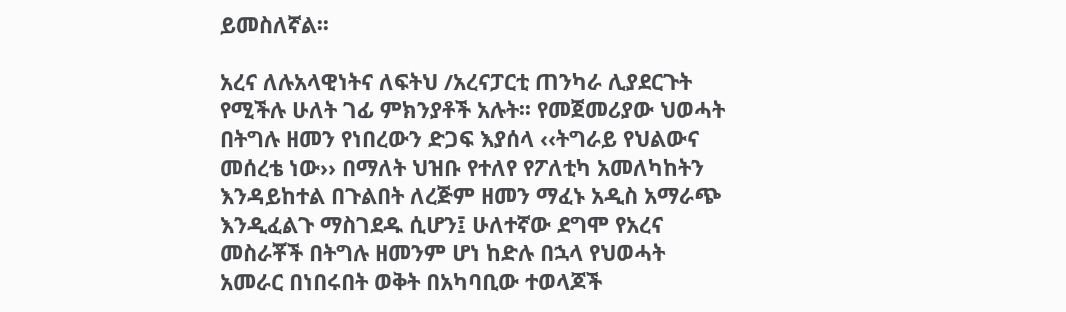ይመስለኛል፡፡

አረና ለሉአላዊነትና ለፍትህ /አረናፓርቲ ጠንካራ ሊያደርጉት የሚችሉ ሁለት ገፊ ምክንያቶች አሉት፡፡ የመጀመሪያው ህወሓት በትግሉ ዘመን የነበረውን ድጋፍ እያሰላ ‹‹ትግራይ የህልውና መሰረቴ ነው›› በማለት ህዝቡ የተለየ የፖለቲካ አመለካከትን እንዳይከተል በጉልበት ለረጅም ዘመን ማፈኑ አዲስ አማራጭ እንዲፈልጉ ማስገደዱ ሲሆን፤ ሁለተኛው ደግሞ የአረና መስራቾች በትግሉ ዘመንም ሆነ ከድሉ በኋላ የህወሓት አመራር በነበሩበት ወቅት በአካባቢው ተወላጆች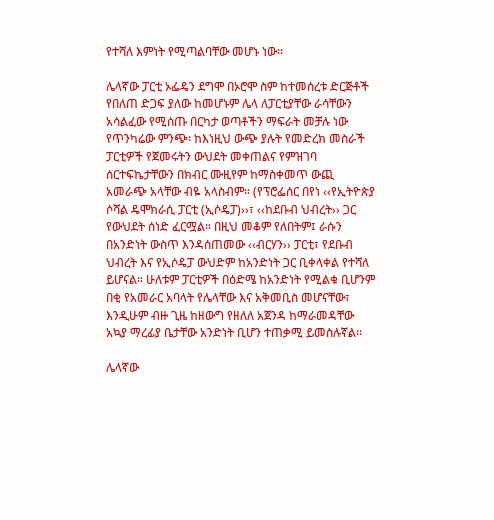የተሻለ እምነት የሚጣልባቸው መሆኑ ነው፡፡

ሌላኛው ፓርቲ ኦፌዴን ደግሞ በኦሮሞ ስም ከተመሰረቱ ድርጅቶች የበለጠ ድጋፍ ያለው ከመሆኑም ሌላ ለፓርቲያቸው ራሳቸውን አሳልፈው የሚሰጡ በርካታ ወጣቶችን ማፍራት መቻሉ ነው የጥንካሬው ምንጭ፡ ከእነዚህ ውጭ ያሉት የመድረክ መስራች ፓርቲዎች የጀመሩትን ውህደት መቀጠልና የምዝገባ ሰርተፍኬታቸውን በክብር ሙዚየም ከማስቀመጥ ውጪ አመራጭ አላቸው ብዬ አላስብም። (የፕሮፌሰር በየነ ‹‹የኢትዮጵያ ሶሻል ዴሞክራሲ ፓርቲ (ኢሶዴፓ)››፣ ‹‹ከደቡብ ህብረት›› ጋር የውህደት ሰነድ ፈርሟል። በዚህ መቆም የለበትም፤ ራሱን በአንድነት ውስጥ እንዳሰጠመው ‹‹ብርሃን›› ፓርቲ፣ የደቡብ ህብረት እና የኢሶዴፓ ውህድም ከአንድነት ጋር ቢቀላቀል የተሻለ ይሆናል። ሁለቱም ፓርቲዎች በዕድሜ ከአንድነት የሚልቁ ቢሆንም በቂ የአመራር አባላት የሌላቸው እና አቅመቢስ መሆናቸው፣ እንዲሁም ብዙ ጊዜ ከዘውግ የዘለለ አጀንዳ ከማራመዳቸው አኳያ ማረፊያ ቤታቸው አንድነት ቢሆን ተጠቃሚ ይመስሉኛል፡፡

ሌላኛው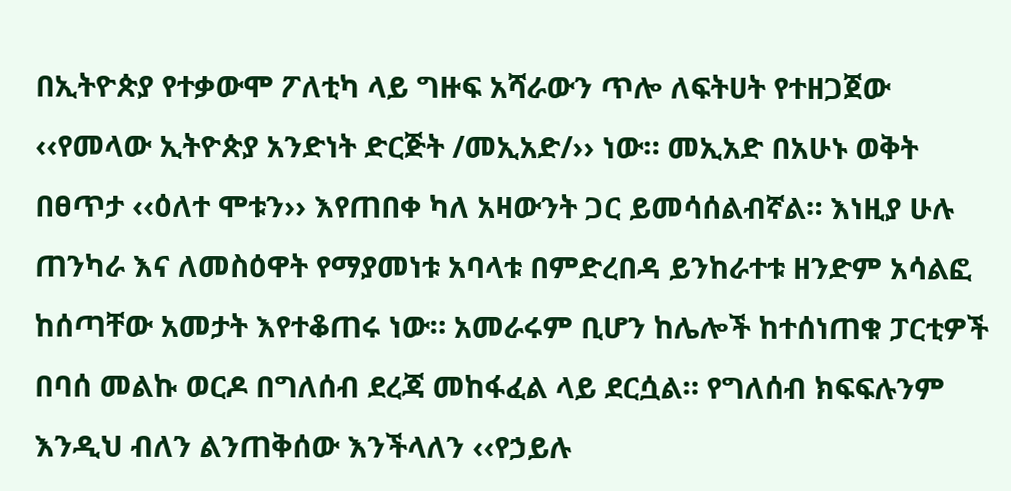በኢትዮጵያ የተቃውሞ ፖለቲካ ላይ ግዙፍ አሻራውን ጥሎ ለፍትሀት የተዘጋጀው ‹‹የመላው ኢትዮጵያ አንድነት ድርጅት /መኢአድ/›› ነው። መኢአድ በአሁኑ ወቅት በፀጥታ ‹‹ዕለተ ሞቱን›› እየጠበቀ ካለ አዛውንት ጋር ይመሳሰልብኛል። እነዚያ ሁሉ ጠንካራ እና ለመስዕዋት የማያመነቱ አባላቱ በምድረበዳ ይንከራተቱ ዘንድም አሳልፎ ከሰጣቸው አመታት እየተቆጠሩ ነው። አመራሩም ቢሆን ከሌሎች ከተሰነጠቁ ፓርቲዎች በባሰ መልኩ ወርዶ በግለሰብ ደረጃ መከፋፈል ላይ ደርሷል። የግለሰብ ክፍፍሉንም እንዲህ ብለን ልንጠቅሰው እንችላለን ‹‹የኃይሉ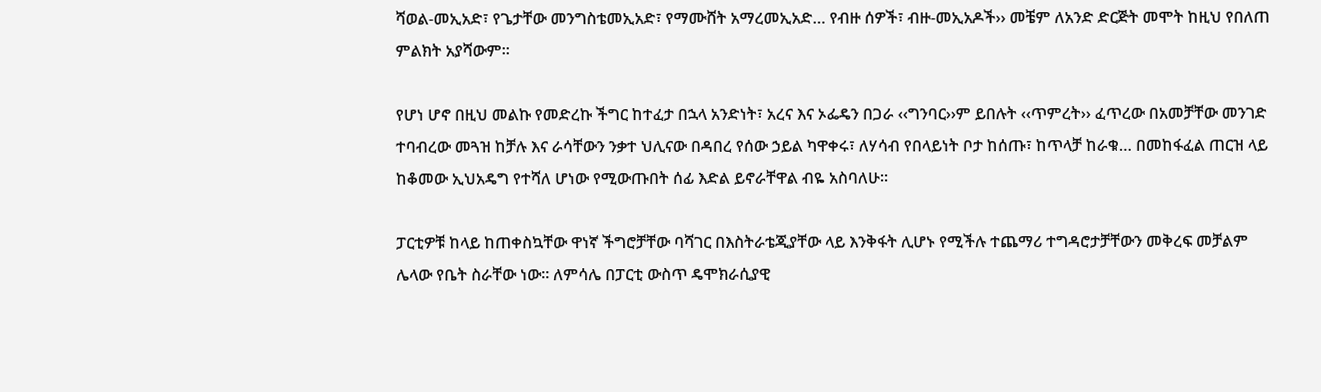ሻወል-መኢአድ፣ የጌታቸው መንግስቴመኢአድ፣ የማሙሸት አማረመኢአድ… የብዙ ሰዎች፣ ብዙ-መኢአዶች›› መቼም ለአንድ ድርጅት መሞት ከዚህ የበለጠ ምልክት አያሻውም።

የሆነ ሆኖ በዚህ መልኩ የመድረኩ ችግር ከተፈታ በኋላ አንድነት፣ አረና እና ኦፌዴን በጋራ ‹‹ግንባር››ም ይበሉት ‹‹ጥምረት›› ፈጥረው በአመቻቸው መንገድ ተባብረው መጓዝ ከቻሉ እና ራሳቸውን ንቃተ ህሊናው በዳበረ የሰው ኃይል ካዋቀሩ፣ ለሃሳብ የበላይነት ቦታ ከሰጡ፣ ከጥላቻ ከራቁ… በመከፋፈል ጠርዝ ላይ ከቆመው ኢህአዴግ የተሻለ ሆነው የሚውጡበት ሰፊ እድል ይኖራቸዋል ብዬ አስባለሁ።

ፓርቲዎቹ ከላይ ከጠቀስኳቸው ዋነኛ ችግሮቻቸው ባሻገር በእስትራቴጂያቸው ላይ እንቅፋት ሊሆኑ የሚችሉ ተጨማሪ ተግዳሮታቻቸውን መቅረፍ መቻልም ሌላው የቤት ስራቸው ነው። ለምሳሌ በፓርቲ ውስጥ ዴሞክራሲያዊ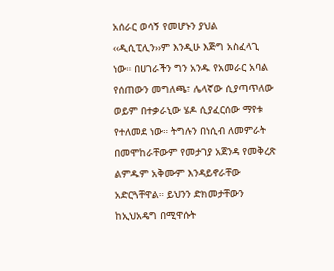አሰራር ወሳኝ የመሆኑን ያህል ‹‹ዲሲፒሊን››ም እንዲሁ እጅግ አስፈላጊ ነው። በሀገራችን ግን አንዱ የአመራር አባል የሰጠውን መግለጫ፣ ሌላኛው ሲያጣጥለው ወይም በተቃራኒው ሄዶ ሲያፈርሰው ማየቱ የተለመደ ነው። ትግሉን በነሲብ ለመምራት በመሞከራቸውም የመታገያ አጀንዳ የመቅረጽ ልምዱም አቅሙም እንዳይኖራቸው አድርጓቸዋል። ይህንን ድክመታቸውን ከኢህአዴግ በሚዋሱት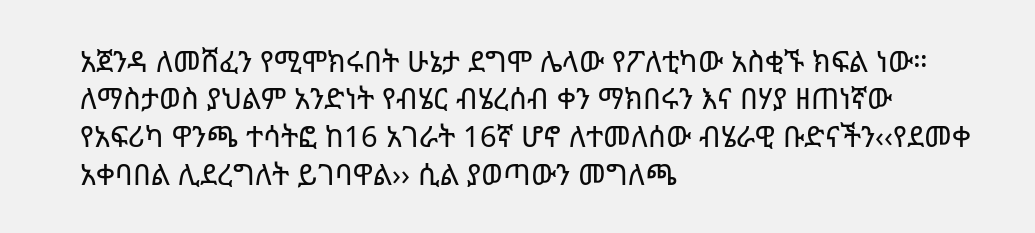አጀንዳ ለመሸፈን የሚሞክሩበት ሁኔታ ደግሞ ሌላው የፖለቲካው አስቂኙ ክፍል ነው። ለማስታወስ ያህልም አንድነት የብሄር ብሄረሰብ ቀን ማክበሩን እና በሃያ ዘጠነኛው የአፍሪካ ዋንጫ ተሳትፎ ከ16 አገራት 16ኛ ሆኖ ለተመለሰው ብሄራዊ ቡድናችን‹‹የደመቀ አቀባበል ሊደረግለት ይገባዋል›› ሲል ያወጣውን መግለጫ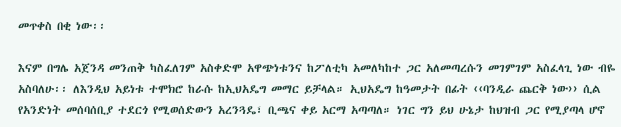መጥቀስ በቂ ነው፡፡

እናም በግሌ አጀንዳ መንጠቅ ካስፈለገም አስቀድሞ አዋጭነቱንና ከፖለቲካ አመለካከተ ጋር አለመጣረሱን መገምገም አስፈላጊ ነው ብዬ አስባለሁ፡፡ ለእንዲህ አይነቱ ተሞክሮ ከራሱ ከኢህአዴግ መማር ይቻላል። ኢህአዴግ ከዓመታት በፊት ‹‹ባንዲራ ጨርቅ ነው›› ሲል የአንድነት መሰባሰቢያ ተደርጎ የሚወሰድውን አረንጓዴ፣ ቢጫና ቀይ አርማ አጣጣለ። ነገር ግን ይህ ሁኔታ ከህዝብ ጋር የሚያጣላ ሆኖ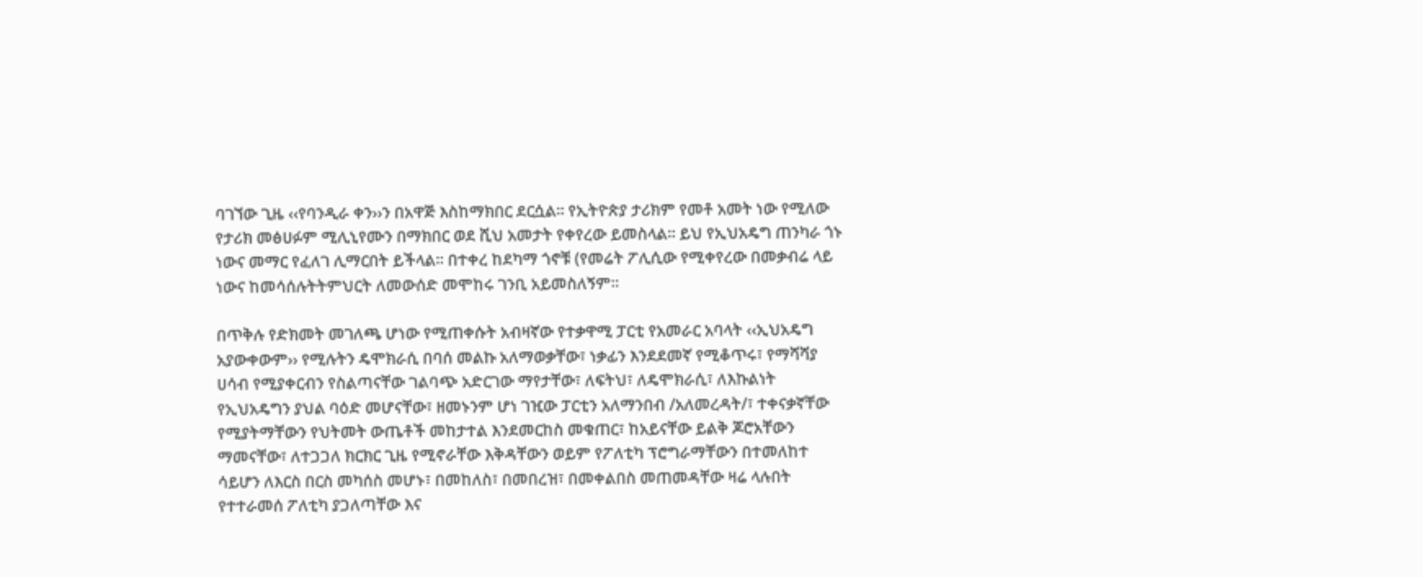ባገኘው ጊዜ ‹‹የባንዲራ ቀን››ን በአዋጅ እስከማክበር ደርሷል። የኢትዮጵያ ታሪክም የመቶ አመት ነው የሚለው የታሪክ መፅሀፉም ሚሊኒየሙን በማክበር ወደ ሺህ አመታት የቀየረው ይመስላል። ይህ የኢህአዴግ ጠንካራ ጎኑ ነውና መማር የፈለገ ሊማርበት ይችላል፡፡ በተቀረ ከደካማ ጎኖቹ (የመሬት ፖሊሲው የሚቀየረው በመቃብሬ ላይ ነውና ከመሳሰሉትትምህርት ለመውሰድ መሞከሩ ገንቢ አይመስለኝም፡፡

በጥቅሉ የድክመት መገለጫ ሆነው የሚጠቀሱት አብዛኛው የተቃዋሚ ፓርቲ የአመራር አባላት ‹‹ኢህአዴግ አያውቀውም›› የሚሉትን ዴሞክራሲ በባሰ መልኩ አለማወቃቸው፣ ነቃፊን እንደደመኛ የሚቆጥሩ፣ የማሻሻያ ሀሳብ የሚያቀርብን የስልጣናቸው ገልባጭ አድርገው ማየታቸው፣ ለፍትህ፣ ለዴሞክራሲ፣ ለእኩልነት የኢህአዴግን ያህል ባዕድ መሆናቸው፣ ዘመኑንም ሆነ ገዢው ፓርቲን አለማንበብ /አለመረዳት/፣ ተቀናቃኛቸው የሚያትማቸውን የህትመት ውጤቶች መከታተል እንደመርከስ መቁጠር፣ ከአይናቸው ይልቅ ጆሮአቸውን ማመናቸው፣ ለተጋጋለ ክርክር ጊዜ የሚኖራቸው እቅዳቸውን ወይም የፖለቲካ ፕሮግራማቸውን በተመለከተ ሳይሆን ለእርስ በርስ መካሰስ መሆኑ፣ በመከለስ፣ በመበረዝ፣ በመቀልበስ መጠመዳቸው ዛሬ ላሉበት የተተራመሰ ፖለቲካ ያጋለጣቸው እና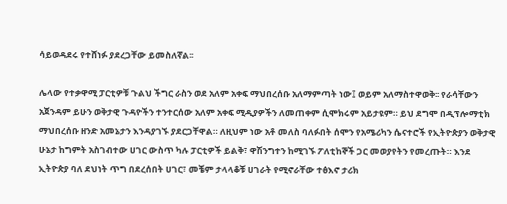ሳይወዳደሩ የተሸነፉ ያደረጋቸው ይመስለኛል፡፡

ሌላው የተቃዋሚ ፓርቲዎቹ ጉልህ ችግር ራስን ወደ አለም አቀፍ ማህበረሰቡ አለማምጣት ነው፤ ወይም አለማስተዋወቅ፡፡ የራሳቸውን አጀንዳም ይሁን ወቅታዊ ጉዳዮችን ተንተርሰው አለም አቀፍ ሚዲያዎችን ለመጠቀም ሲሞክሩም አይታዩም። ይህ ደግሞ በዲፕሎማቲክ ማህበረሰቡ ዘንድ አመኔታን እንዳያገኙ ያደርጋቸዋል። ለዚህም ነው አቶ መለስ ባለፉበት ሰሞን የአሜሪካን ሴናተሮች የኢትዮጵያን ወቅታዊ ሁኔታ ከግምት አስገብተው ሀገር ውስጥ ካሉ ፓርቲዎች ይልቅ፣ ዋሽንግተን ከሚገኙ ፖለቲከኞች ጋር መወያየትን የመረጡት። እንደ ኢትዮጵያ ባለ ደህነት ጥግ በደረሰበት ሀገር፣ መቼም ታላላቆቹ ሀገራት የሚኖራቸው ተፅእኖ ታሪክ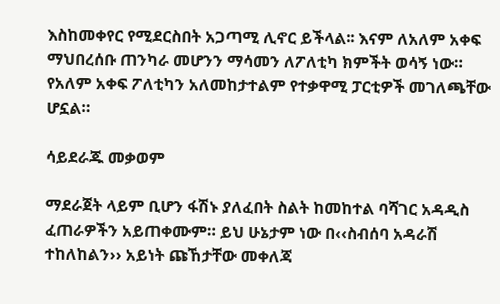እስከመቀየር የሚደርስበት አጋጣሚ ሊኖር ይችላል፡፡ እናም ለአለም አቀፍ ማህበረሰቡ ጠንካራ መሆንን ማሳመን ለፖለቲካ ክምችት ወሳኝ ነው። የአለም አቀፍ ፖለቲካን አለመከታተልም የተቃዋሚ ፓርቲዎች መገለጫቸው ሆኗል።

ሳይደራጁ መቃወም

ማደራጀት ላይም ቢሆን ፋሽኑ ያለፈበት ስልት ከመከተል ባሻገር አዳዲስ ፈጠራዎችን አይጠቀሙም። ይህ ሁኔታም ነው በ‹‹ስብሰባ አዳራሽ ተከለከልን›› አይነት ጩኸታቸው መቀለጃ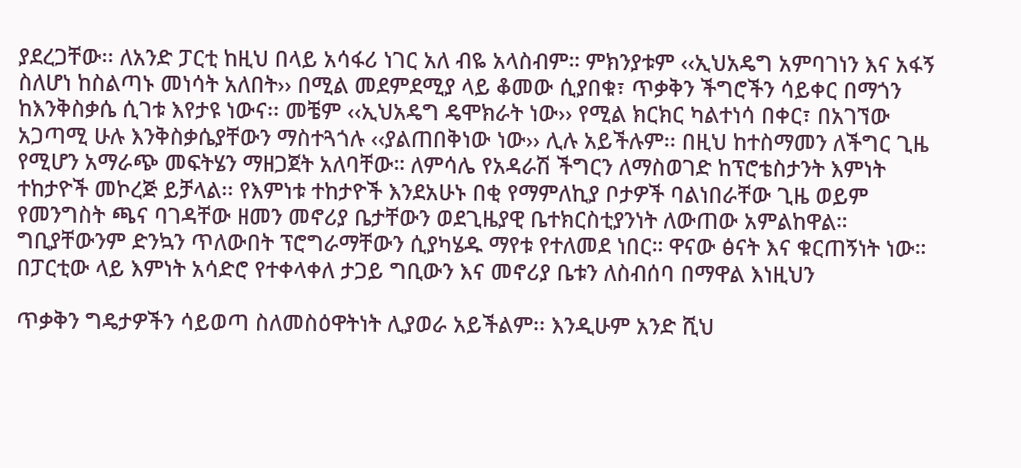ያደረጋቸው፡፡ ለአንድ ፓርቲ ከዚህ በላይ አሳፋሪ ነገር አለ ብዬ አላስብም። ምክንያቱም ‹‹ኢህአዴግ አምባገነን እና አፋኝ ስለሆነ ከስልጣኑ መነሳት አለበት›› በሚል መደምደሚያ ላይ ቆመው ሲያበቁ፣ ጥቃቅን ችግሮችን ሳይቀር በማጎን ከእንቅስቃሴ ሲገቱ እየታዩ ነውና፡፡ መቼም ‹‹ኢህአዴግ ዴሞክራት ነው›› የሚል ክርክር ካልተነሳ በቀር፣ በአገኘው አጋጣሚ ሁሉ እንቅስቃሴያቸውን ማስተጓጎሉ ‹‹ያልጠበቅነው ነው›› ሊሉ አይችሉም፡፡ በዚህ ከተስማመን ለችግር ጊዜ የሚሆን አማራጭ መፍትሄን ማዘጋጀት አለባቸው። ለምሳሌ የአዳራሽ ችግርን ለማስወገድ ከፕሮቴስታንት እምነት ተከታዮች መኮረጅ ይቻላል፡፡ የእምነቱ ተከታዮች እንደአሁኑ በቂ የማምለኪያ ቦታዎች ባልነበራቸው ጊዜ ወይም የመንግስት ጫና ባገዳቸው ዘመን መኖሪያ ቤታቸውን ወደጊዜያዊ ቤተክርስቲያንነት ለውጠው አምልከዋል። ግቢያቸውንም ድንኳን ጥለውበት ፕሮግራማቸውን ሲያካሄዱ ማየቱ የተለመደ ነበር። ዋናው ፅናት እና ቁርጠኝነት ነው። በፓርቲው ላይ እምነት አሳድሮ የተቀላቀለ ታጋይ ግቢውን እና መኖሪያ ቤቱን ለስብሰባ በማዋል እነዚህን

ጥቃቅን ግዴታዎችን ሳይወጣ ስለመስዕዋትነት ሊያወራ አይችልም፡፡ እንዲሁም አንድ ሺህ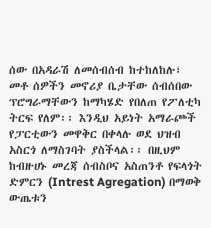ሰው በአዳራሽ ለመሰብሰብ ከተከለከሉ፣ መቶ ሰዎችን መኖሪያ ቤታቸው ሰብሰበው ፕሮግራማቸውን ከማካሄድ የበለጠ የፖለቲካ ትርፍ የለም፡፡ እንዲህ አይነት አማራጮች የፓርቲውን መዋቅር በቀላሉ ወደ ህዝብ አስርጎ ለማስገባት ያስችላል፡፡ በዚህም ከብዙሀኑ መረጃ ሰብስቦና አስጠንቶ የፍላጎት ድምርን (Intrest Agregation) በማወቅ ውጤቱን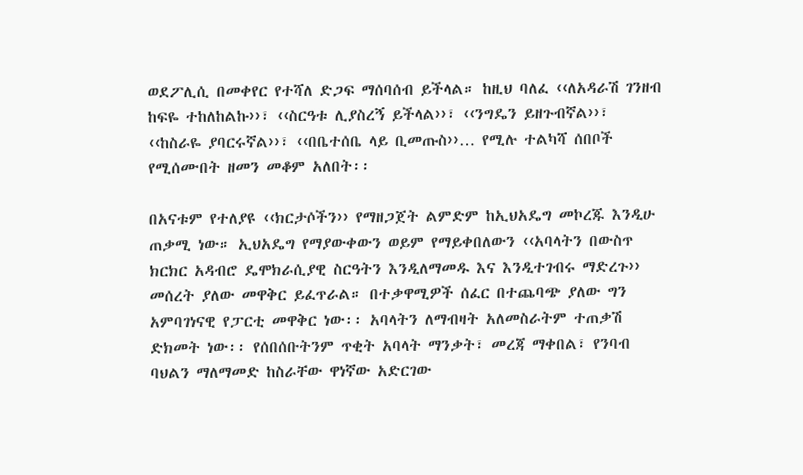ወደፖሊሲ በመቀየር የተሻለ ድጋፍ ማሰባሰብ ይችላል። ከዚህ ባለፈ ‹‹ለአዳራሽ ገንዘብ ከፍዬ ተከለከልኩ››፣ ‹‹ስርዓቱ ሊያስረኝ ይችላል››፣ ‹‹ንግዴን ይዘጉብኛል››፣ ‹‹ከስራዬ ያባርሩኛል››፣ ‹‹በቤተሰቤ ላይ ቢመጡስ››… የሚሉ ተልካሻ ሰበቦች የሚሰሙበት ዘመን መቆም አለበት፡፡

በአናቱም የተለያዩ ‹‹ክርታሶችን›› የማዘጋጀት ልምድም ከኢህአዴግ መኮረጁ እንዲሁ ጠቃሚ ነው። ኢህአዴግ የማያውቀውን ወይም የማይቀበለውን ‹‹አባላትን በውስጥ ክርክር አዳብሮ ዴሞክራሲያዊ ስርዓትን እንዲለማመዱ እና እንዲተገብሩ ማድረጉ›› መሰረት ያለው መዋቅር ይፈጥራል። በተቃዋሚዎች ሰፈር በተጨባጭ ያለው ግን አምባገነናዊ የፓርቲ መዋቅር ነው፡፡ አባላትን ለማብዛት አለመስራትም ተጠቃሽ ድክመት ነው፡፡ የሰበሰቡትንም ጥቂት አባላት ማንቃት፣ መረጃ ማቀበል፣ የንባብ ባህልን ማለማመድ ከስራቸው ዋነኛው አድርገው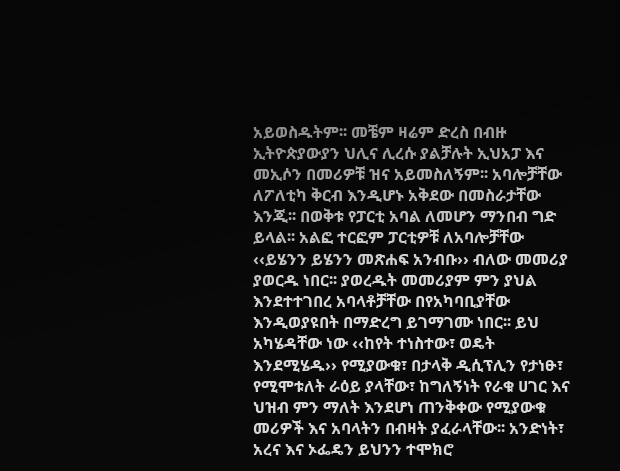አይወስዱትም፡፡ መቼም ዛሬም ድረስ በብዙ ኢትዮጵያውያን ህሊና ሊረሱ ያልቻሉት ኢህአፓ እና መኢሶን በመሪዎቹ ዝና አይመስለኝም፡፡ አባሎቻቸው ለፖለቲካ ቅርብ እንዲሆኑ አቅደው በመስራታቸው እንጂ፡፡ በወቅቱ የፓርቲ አባል ለመሆን ማንበብ ግድ ይላል፡፡ አልፎ ተርፎም ፓርቲዎቹ ለአባሎቻቸው ‹‹ይሄንን ይሄንን መጽሐፍ አንብቡ›› ብለው መመሪያ ያወርዱ ነበር፡፡ ያወረዱት መመሪያም ምን ያህል እንደተተገበረ አባላቶቻቸው በየአካባቢያቸው እንዲወያዩበት በማድረግ ይገማገሙ ነበር፡፡ ይህ አካሄዳቸው ነው ‹‹ከየት ተነስተው፣ ወዴት እንደሚሄዱ›› የሚያውቁ፣ በታላቅ ዲሲፕሊን የታነፁ፣ የሚሞቱለት ራዕይ ያላቸው፣ ከግለኝነት የራቁ ሀገር እና ህዝብ ምን ማለት እንደሆነ ጠንቅቀው የሚያውቁ መሪዎች እና አባላትን በብዛት ያፈራላቸው፡፡ አንድነት፣ አረና እና ኦፌዴን ይህንን ተሞክሮ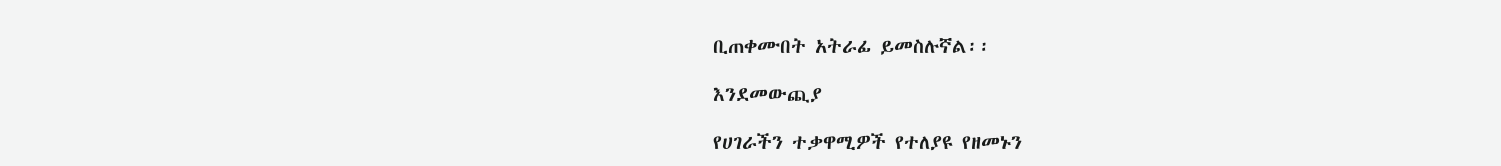ቢጠቀሙበት አትራፊ ይመስሉኛል፡፡

እንደመውጪያ

የሀገራችን ተቃዋሚዎች የተለያዩ የዘመኑን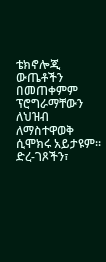ቴክኖሎጂ ውጤቶችን በመጠቀምም ፕሮግራማቸውን ለህዝብ ለማስተዋወቅ ሲሞክሩ አይታዩም፡፡ ድረ-ገጾችን፣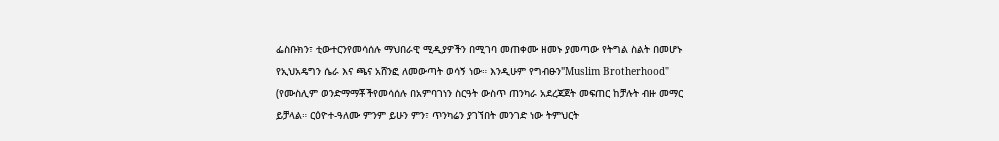ፌስቡክን፣ ቲውተርንየመሳሰሉ ማህበራዊ ሚዲያዎችን በሚገባ መጠቀሙ ዘመኑ ያመጣው የትግል ስልት በመሆኑ የኢህአዴግን ሴራ እና ጫና አሸንፎ ለመውጣት ወሳኝ ነው። እንዲሁም የግብፁን"Muslim Brotherhood" (የሙስሊም ወንድማማቾችየመሳሰሉ በአምባገነን ስርዓት ውስጥ ጠንካራ አደረጃጀት መፍጠር ከቻሉት ብዙ መማር ይቻላል። ርዕዮተ-ዓለሙ ምንም ይሁን ምን፣ ጥንካሬን ያገኘበት መንገድ ነው ትምህርት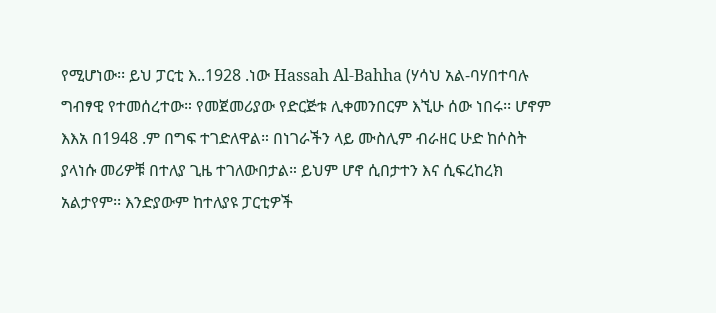የሚሆነው፡፡ ይህ ፓርቲ እ..1928 .ነው Hassah Al-Bahha (ሃሳህ አል-ባሃበተባሉ ግብፃዊ የተመሰረተው። የመጀመሪያው የድርጅቱ ሊቀመንበርም እኚሁ ሰው ነበሩ፡፡ ሆኖም እእአ በ1948 .ም በግፍ ተገድለዋል። በነገራችን ላይ ሙስሊም ብራዘር ሁድ ከሶስት ያላነሱ መሪዎቹ በተለያ ጊዜ ተገለውበታል። ይህም ሆኖ ሲበታተን እና ሲፍረከረክ አልታየም፡፡ እንድያውም ከተለያዩ ፓርቲዎች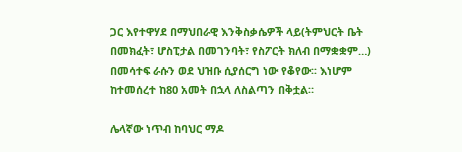ጋር እየተዋሃደ በማህበራዊ እንቅስቃሴዎች ላይ(ትምህርት ቤት በመክፈት፣ ሆስፒታል በመገንባት፣ የስፖርት ክለብ በማቋቋም…) በመሳተፍ ራሱን ወደ ህዝቡ ሲያሰርግ ነው የቆየው፡፡ እነሆም ከተመሰረተ ከ80 አመት በኋላ ለስልጣን በቅቷል።

ሌላኛው ነጥብ ከባህር ማዶ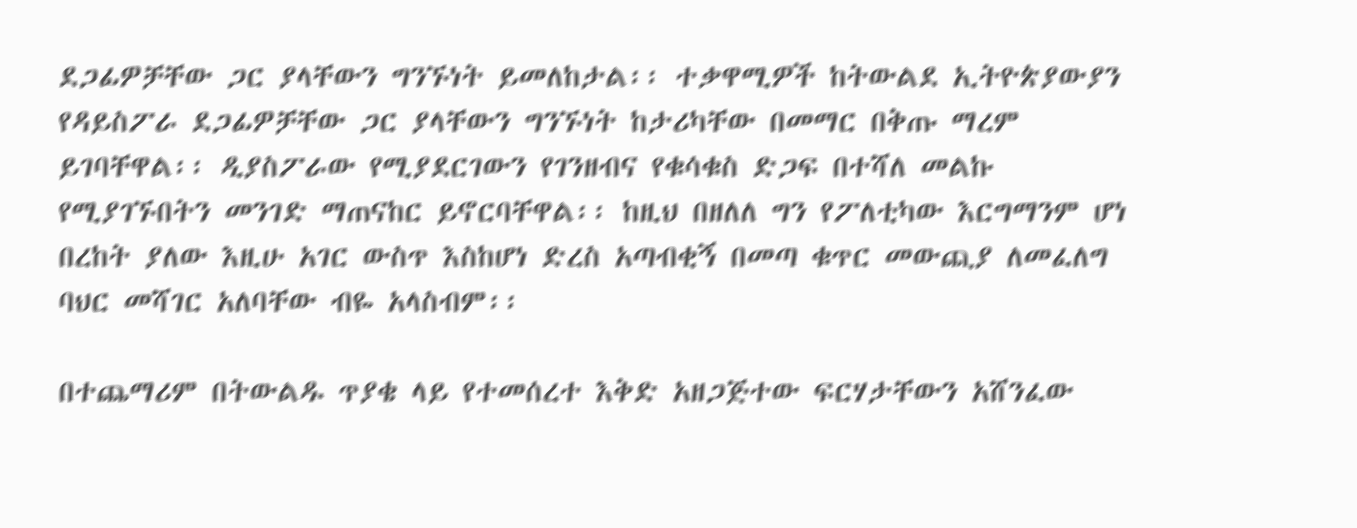ደጋፊዎቻቸው ጋር ያላቸውን ግንኙነት ይመለከታል፡፡ ተቃዋሚዎች ከትውልደ ኢትዮጵያውያን የዳይስፖራ ደጋፊዎቻቸው ጋር ያላቸውን ግንኙነት ከታሪካቸው በመማር በቅጡ ማረም ይገባቸዋል፡፡ ዲያስፖራው የሚያደርገውን የገንዘብና የቁሳቁስ ድጋፍ በተሻለ መልኩ የሚያገኙበትን መንገድ ማጠናከር ይኖርባቸዋል፡፡ ከዚህ በዘለለ ግን የፖለቲካው እርግማንም ሆነ በረከት ያለው እዚሁ አገር ውስጥ እስከሆነ ድረስ አጣብቂኝ በመጣ ቁጥር መውጪያ ለመፈለግ ባህር መሻገር አለባቸው ብዬ አላስብም፡፡

በተጨማሪም በትውልዱ ጥያቄ ላይ የተመሰረተ እቅድ አዘጋጅተው ፍርሃታቸውን አሸንፈው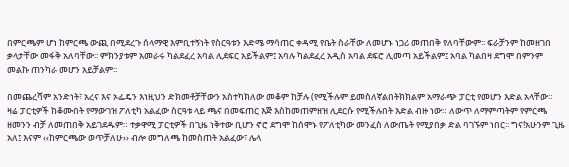በምርጫም ሆነ ከምርጫ ውጪ በሚደረጉ ሰላማዊ እምቢተኝነት የስርዓቱን እድሜ ማሳጠር ቀዳሚ የቤት ስራቸው ለመሆኑ ነጋሪ መጠበቅ የለባቸውም፡፡ ፍራቻንም ከመዘገበ ቃላታቸው መፋቅ አለባቸው፡፡ ምክንያቱም አመራሩ ካልደፈረ አባል ሊደፍር አይችልም፤ አባሉ ካልደፈረ አዲስ አባል ደፍሮ ሊመጣ አይችልም፤ አባል ካልበዛ ደግሞ በምንም መልኩ ጠንካራ መሆን አይቻልም፡፡

በመጨረሻም አንድነት፣ አረና እና ኦፌዴን እነዚህን ድክመቶቻቸውን አስተካክለው መቆም ከቻሉ (የሚችሉም ይመስለኛልበትክክልም አማራጭ ፓርቲ የመሆን እድል አላቸው። ዛሬ ፓርቲዎች ከቆሙበት የማውገዝ ፖለቲካ አልፈው ስርዓቱ ላይ ጫና በመፍጠር እጅ እስከመጠምዘዝ ሊደርሱ የሚችሉበት እድል ብዙ ነው። ለውጥ ለማምጣትም የምርጫ ዘመንን ብቻ ለመጠበቅ አይገደዱም። ተቃዋሚ ፓርቲዎች በጊዜ ነቅተው ቢሆን ኖሮ ደግሞ ከሰሞኑ የፖለቲካው መንፈስ ለውጤት የሚያበቃ ድል ባገኙም ነበር፡፡ ግና!አሁንም ጊዜ አለ፤ እናም ‹‹ከምርጫው ወጥቻለሁ›› ብሎ መግለጫ ከመስጠት አልፈው፣ ሌላ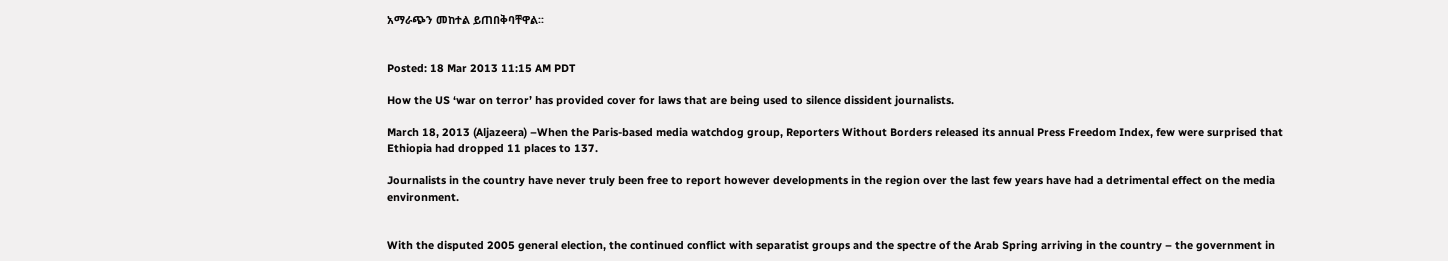አማራጭን መከተል ይጠበቅባቸዋል፡፡


Posted: 18 Mar 2013 11:15 AM PDT

How the US ‘war on terror’ has provided cover for laws that are being used to silence dissident journalists.

March 18, 2013 (Aljazeera) –When the Paris-based media watchdog group, Reporters Without Borders released its annual Press Freedom Index, few were surprised that Ethiopia had dropped 11 places to 137.

Journalists in the country have never truly been free to report however developments in the region over the last few years have had a detrimental effect on the media environment.


With the disputed 2005 general election, the continued conflict with separatist groups and the spectre of the Arab Spring arriving in the country – the government in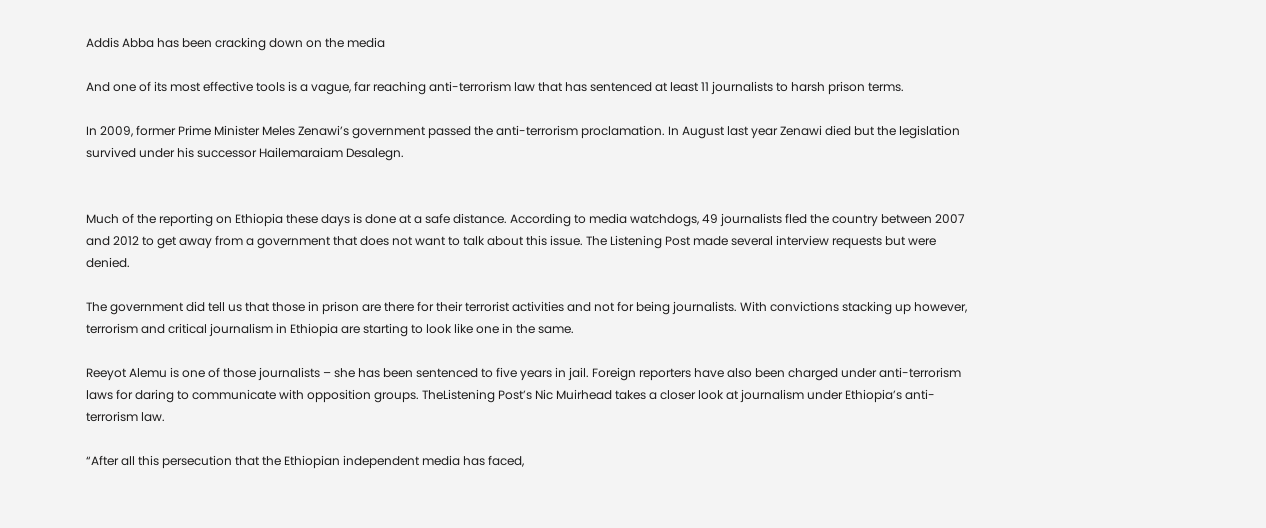Addis Abba has been cracking down on the media

And one of its most effective tools is a vague, far reaching anti-terrorism law that has sentenced at least 11 journalists to harsh prison terms.

In 2009, former Prime Minister Meles Zenawi’s government passed the anti-terrorism proclamation. In August last year Zenawi died but the legislation survived under his successor Hailemaraiam Desalegn.


Much of the reporting on Ethiopia these days is done at a safe distance. According to media watchdogs, 49 journalists fled the country between 2007 and 2012 to get away from a government that does not want to talk about this issue. The Listening Post made several interview requests but were denied.

The government did tell us that those in prison are there for their terrorist activities and not for being journalists. With convictions stacking up however, terrorism and critical journalism in Ethiopia are starting to look like one in the same.

Reeyot Alemu is one of those journalists – she has been sentenced to five years in jail. Foreign reporters have also been charged under anti-terrorism laws for daring to communicate with opposition groups. TheListening Post’s Nic Muirhead takes a closer look at journalism under Ethiopia’s anti-terrorism law.

“After all this persecution that the Ethiopian independent media has faced,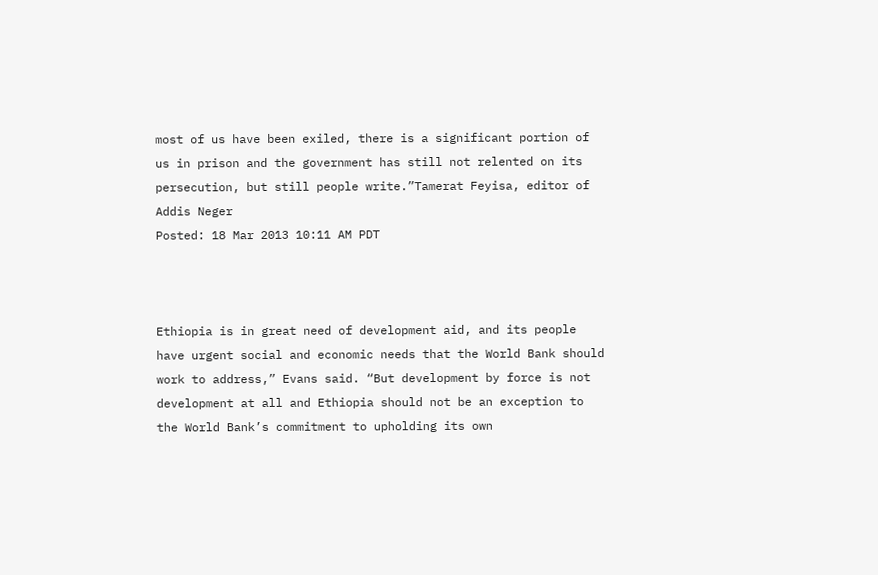most of us have been exiled, there is a significant portion of us in prison and the government has still not relented on its persecution, but still people write.”Tamerat Feyisa, editor of Addis Neger
Posted: 18 Mar 2013 10:11 AM PDT



Ethiopia is in great need of development aid, and its people have urgent social and economic needs that the World Bank should work to address,” Evans said. “But development by force is not development at all and Ethiopia should not be an exception to the World Bank’s commitment to upholding its own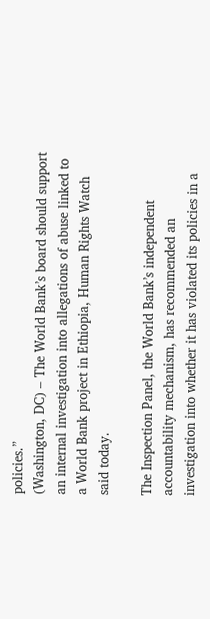policies.”
(Washington, DC) – The World Bank’s board should support an internal investigation into allegations of abuse linked to a World Bank project in Ethiopia, Human Rights Watch said today.

The Inspection Panel, the World Bank’s independent accountability mechanism, has recommended an investigation into whether it has violated its policies in a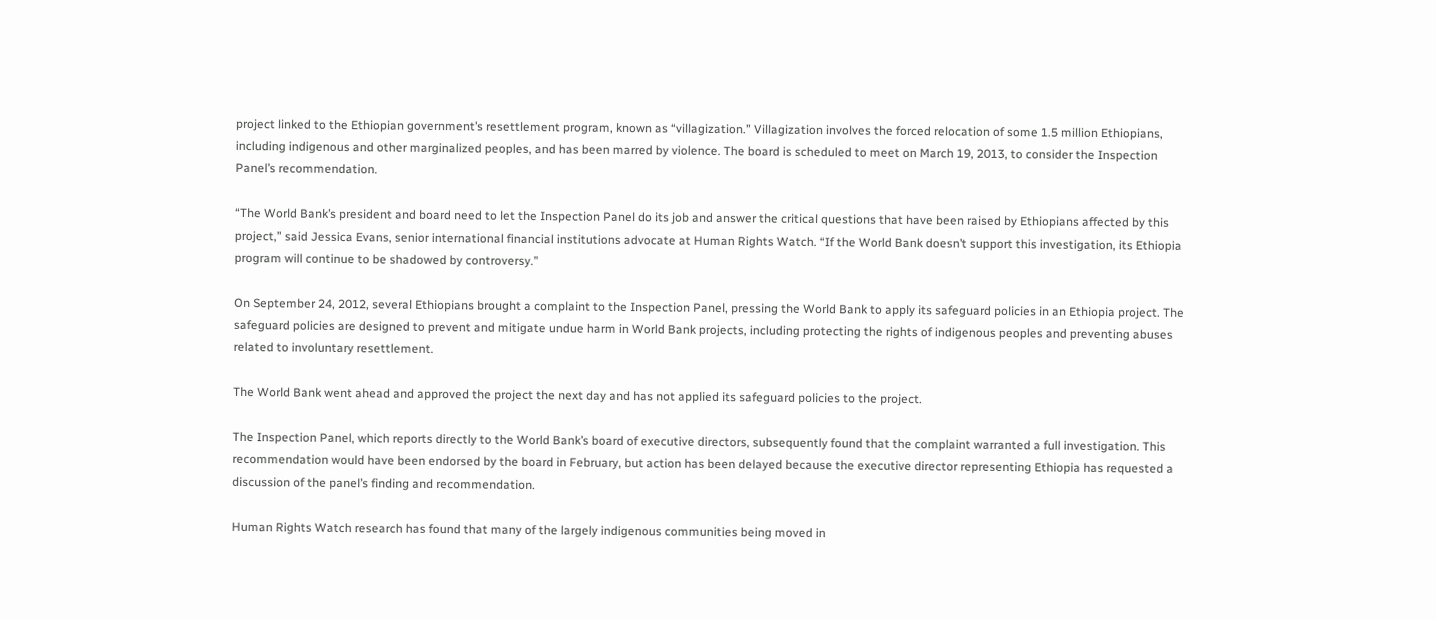project linked to the Ethiopian government’s resettlement program, known as “villagization.” Villagization involves the forced relocation of some 1.5 million Ethiopians, including indigenous and other marginalized peoples, and has been marred by violence. The board is scheduled to meet on March 19, 2013, to consider the Inspection Panel’s recommendation.

“The World Bank’s president and board need to let the Inspection Panel do its job and answer the critical questions that have been raised by Ethiopians affected by this project,” said Jessica Evans, senior international financial institutions advocate at Human Rights Watch. “If the World Bank doesn’t support this investigation, its Ethiopia program will continue to be shadowed by controversy.”

On September 24, 2012, several Ethiopians brought a complaint to the Inspection Panel, pressing the World Bank to apply its safeguard policies in an Ethiopia project. The safeguard policies are designed to prevent and mitigate undue harm in World Bank projects, including protecting the rights of indigenous peoples and preventing abuses related to involuntary resettlement.

The World Bank went ahead and approved the project the next day and has not applied its safeguard policies to the project.

The Inspection Panel, which reports directly to the World Bank’s board of executive directors, subsequently found that the complaint warranted a full investigation. This recommendation would have been endorsed by the board in February, but action has been delayed because the executive director representing Ethiopia has requested a discussion of the panel’s finding and recommendation.

Human Rights Watch research has found that many of the largely indigenous communities being moved in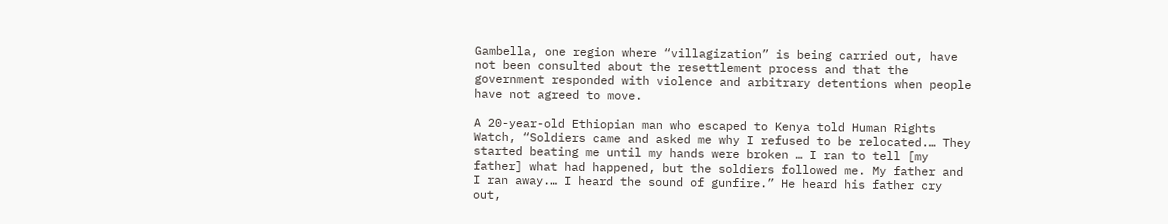Gambella, one region where “villagization” is being carried out, have not been consulted about the resettlement process and that the government responded with violence and arbitrary detentions when people have not agreed to move.

A 20-year-old Ethiopian man who escaped to Kenya told Human Rights Watch, “Soldiers came and asked me why I refused to be relocated.… They started beating me until my hands were broken … I ran to tell [my father] what had happened, but the soldiers followed me. My father and I ran away.… I heard the sound of gunfire.” He heard his father cry out,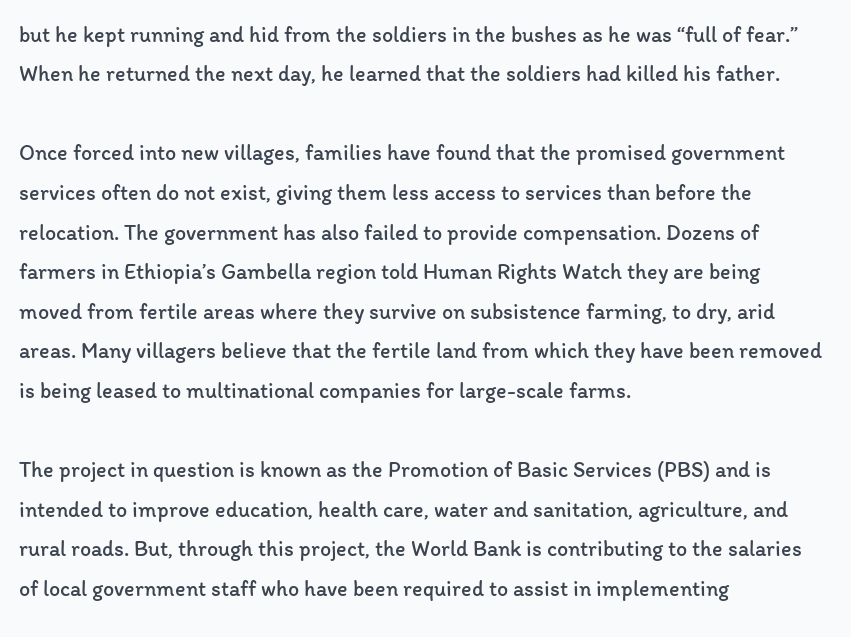but he kept running and hid from the soldiers in the bushes as he was “full of fear.” When he returned the next day, he learned that the soldiers had killed his father.

Once forced into new villages, families have found that the promised government services often do not exist, giving them less access to services than before the relocation. The government has also failed to provide compensation. Dozens of farmers in Ethiopia’s Gambella region told Human Rights Watch they are being moved from fertile areas where they survive on subsistence farming, to dry, arid areas. Many villagers believe that the fertile land from which they have been removed is being leased to multinational companies for large-scale farms.

The project in question is known as the Promotion of Basic Services (PBS) and is intended to improve education, health care, water and sanitation, agriculture, and rural roads. But, through this project, the World Bank is contributing to the salaries of local government staff who have been required to assist in implementing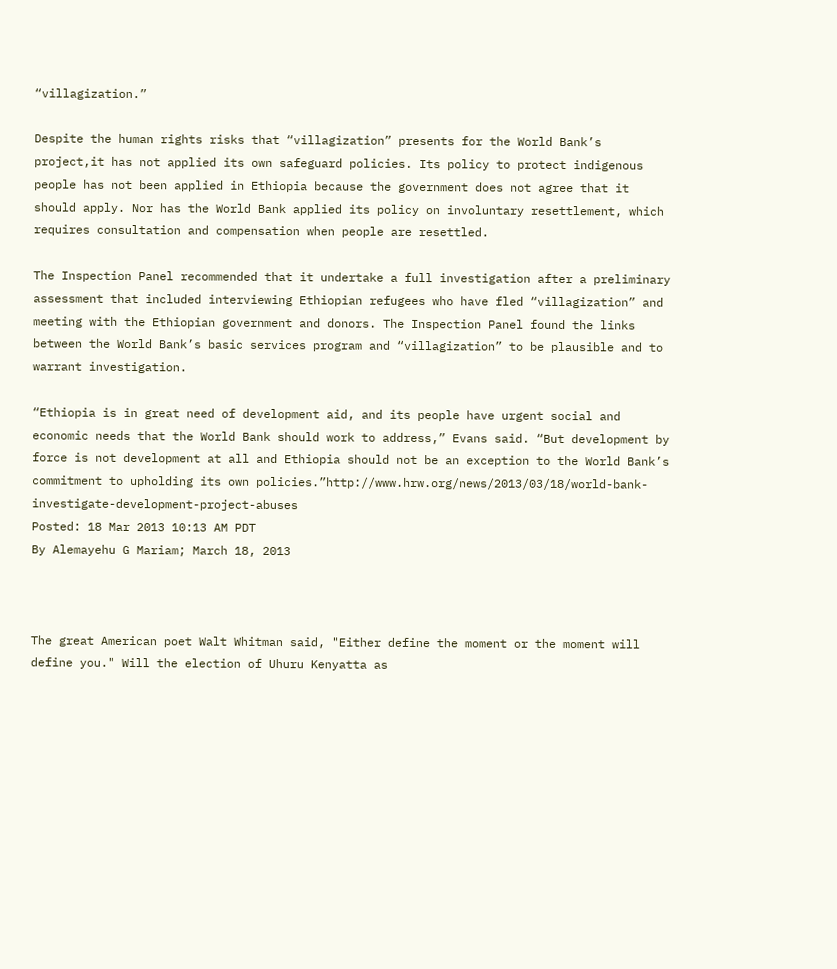“villagization.”

Despite the human rights risks that “villagization” presents for the World Bank’s project,it has not applied its own safeguard policies. Its policy to protect indigenous people has not been applied in Ethiopia because the government does not agree that it should apply. Nor has the World Bank applied its policy on involuntary resettlement, which requires consultation and compensation when people are resettled.

The Inspection Panel recommended that it undertake a full investigation after a preliminary assessment that included interviewing Ethiopian refugees who have fled “villagization” and meeting with the Ethiopian government and donors. The Inspection Panel found the links between the World Bank’s basic services program and “villagization” to be plausible and to warrant investigation.

“Ethiopia is in great need of development aid, and its people have urgent social and economic needs that the World Bank should work to address,” Evans said. “But development by force is not development at all and Ethiopia should not be an exception to the World Bank’s commitment to upholding its own policies.”http://www.hrw.org/news/2013/03/18/world-bank-investigate-development-project-abuses
Posted: 18 Mar 2013 10:13 AM PDT
By Alemayehu G Mariam; March 18, 2013



The great American poet Walt Whitman said, "Either define the moment or the moment will define you." Will the election of Uhuru Kenyatta as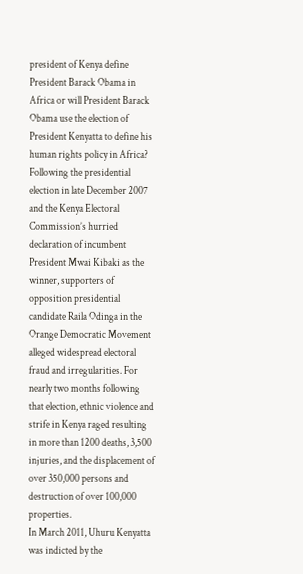president of Kenya define President Barack Obama in Africa or will President Barack Obama use the election of President Kenyatta to define his human rights policy in Africa?
Following the presidential election in late December 2007 and the Kenya Electoral Commission’s hurried declaration of incumbent President Mwai Kibaki as the winner, supporters of opposition presidential candidate Raila Odinga in the Orange Democratic Movement alleged widespread electoral fraud and irregularities. For nearly two months following that election, ethnic violence and strife in Kenya raged resulting in more than 1200 deaths, 3,500 injuries, and the displacement of over 350,000 persons and destruction of over 100,000 properties.
In March 2011, Uhuru Kenyatta was indicted by the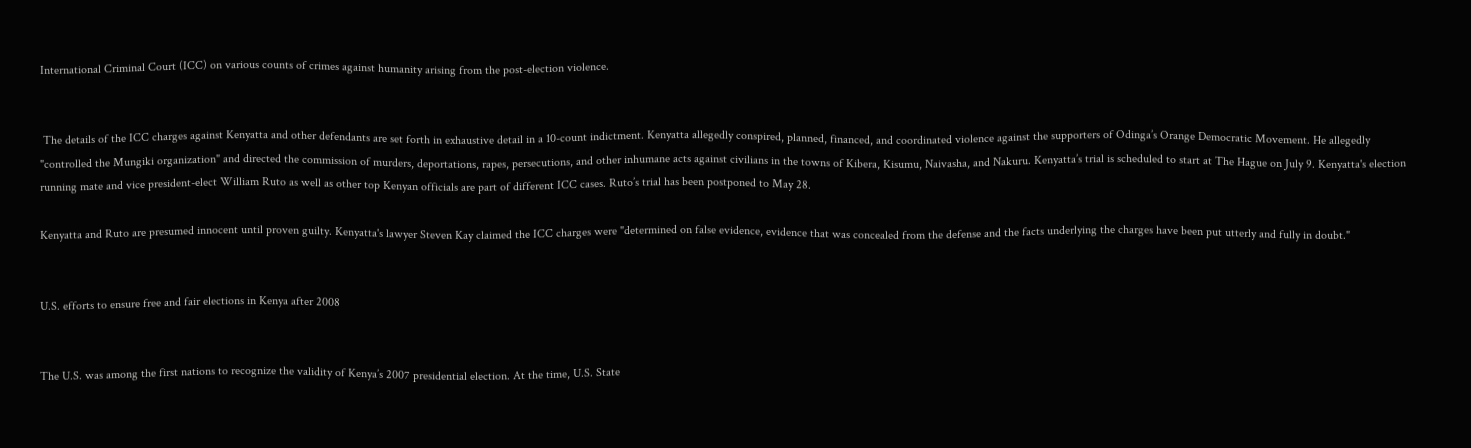International Criminal Court (ICC) on various counts of crimes against humanity arising from the post-election violence.


 The details of the ICC charges against Kenyatta and other defendants are set forth in exhaustive detail in a 10-count indictment. Kenyatta allegedly conspired, planned, financed, and coordinated violence against the supporters of Odinga’s Orange Democratic Movement. He allegedly "controlled the Mungiki organization" and directed the commission of murders, deportations, rapes, persecutions, and other inhumane acts against civilians in the towns of Kibera, Kisumu, Naivasha, and Nakuru. Kenyatta’s trial is scheduled to start at The Hague on July 9. Kenyatta's election running mate and vice president-elect William Ruto as well as other top Kenyan officials are part of different ICC cases. Ruto’s trial has been postponed to May 28.

Kenyatta and Ruto are presumed innocent until proven guilty. Kenyatta's lawyer Steven Kay claimed the ICC charges were "determined on false evidence, evidence that was concealed from the defense and the facts underlying the charges have been put utterly and fully in doubt."


U.S. efforts to ensure free and fair elections in Kenya after 2008


The U.S. was among the first nations to recognize the validity of Kenya’s 2007 presidential election. At the time, U.S. State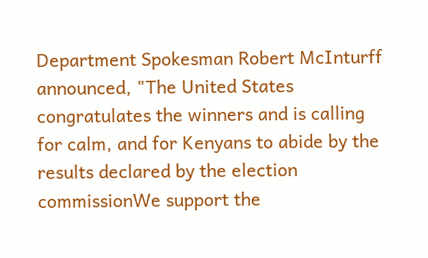Department Spokesman Robert McInturff announced, "The United States congratulates the winners and is calling for calm, and for Kenyans to abide by the results declared by the election commissionWe support the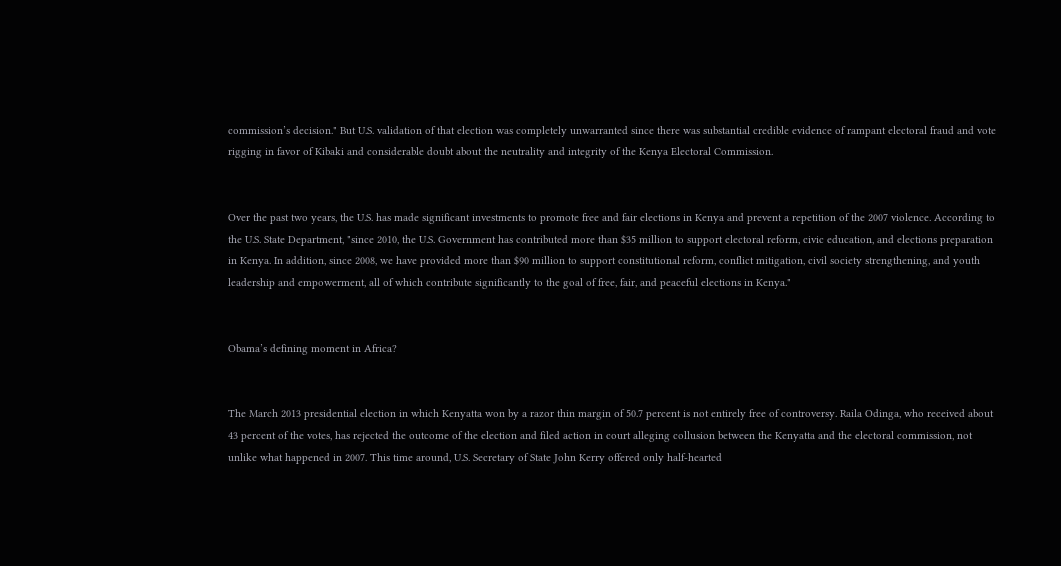commission’s decision." But U.S. validation of that election was completely unwarranted since there was substantial credible evidence of rampant electoral fraud and vote rigging in favor of Kibaki and considerable doubt about the neutrality and integrity of the Kenya Electoral Commission.


Over the past two years, the U.S. has made significant investments to promote free and fair elections in Kenya and prevent a repetition of the 2007 violence. According to the U.S. State Department, "since 2010, the U.S. Government has contributed more than $35 million to support electoral reform, civic education, and elections preparation in Kenya. In addition, since 2008, we have provided more than $90 million to support constitutional reform, conflict mitigation, civil society strengthening, and youth leadership and empowerment, all of which contribute significantly to the goal of free, fair, and peaceful elections in Kenya."


Obama’s defining moment in Africa?


The March 2013 presidential election in which Kenyatta won by a razor thin margin of 50.7 percent is not entirely free of controversy. Raila Odinga, who received about 43 percent of the votes, has rejected the outcome of the election and filed action in court alleging collusion between the Kenyatta and the electoral commission, not unlike what happened in 2007. This time around, U.S. Secretary of State John Kerry offered only half-hearted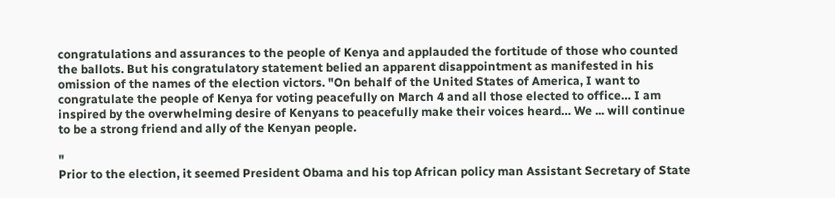congratulations and assurances to the people of Kenya and applauded the fortitude of those who counted the ballots. But his congratulatory statement belied an apparent disappointment as manifested in his omission of the names of the election victors. "On behalf of the United States of America, I want to congratulate the people of Kenya for voting peacefully on March 4 and all those elected to office… I am inspired by the overwhelming desire of Kenyans to peacefully make their voices heard… We ... will continue to be a strong friend and ally of the Kenyan people.

"
Prior to the election, it seemed President Obama and his top African policy man Assistant Secretary of State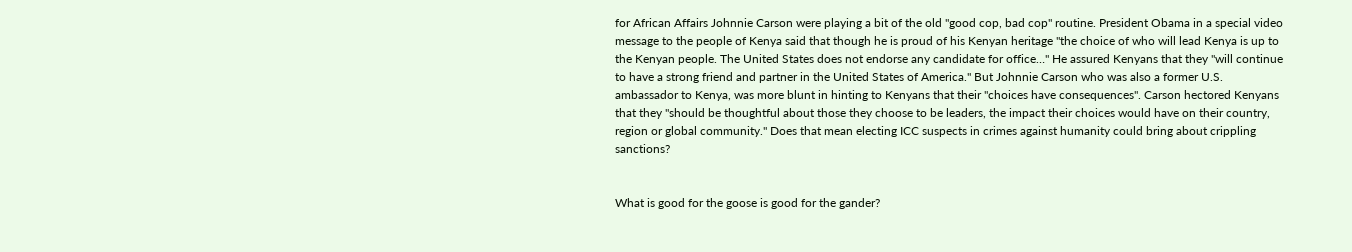for African Affairs Johnnie Carson were playing a bit of the old "good cop, bad cop" routine. President Obama in a special video message to the people of Kenya said that though he is proud of his Kenyan heritage "the choice of who will lead Kenya is up to the Kenyan people. The United States does not endorse any candidate for office…" He assured Kenyans that they "will continue to have a strong friend and partner in the United States of America." But Johnnie Carson who was also a former U.S. ambassador to Kenya, was more blunt in hinting to Kenyans that their "choices have consequences". Carson hectored Kenyans that they "should be thoughtful about those they choose to be leaders, the impact their choices would have on their country, region or global community." Does that mean electing ICC suspects in crimes against humanity could bring about crippling sanctions?


What is good for the goose is good for the gander?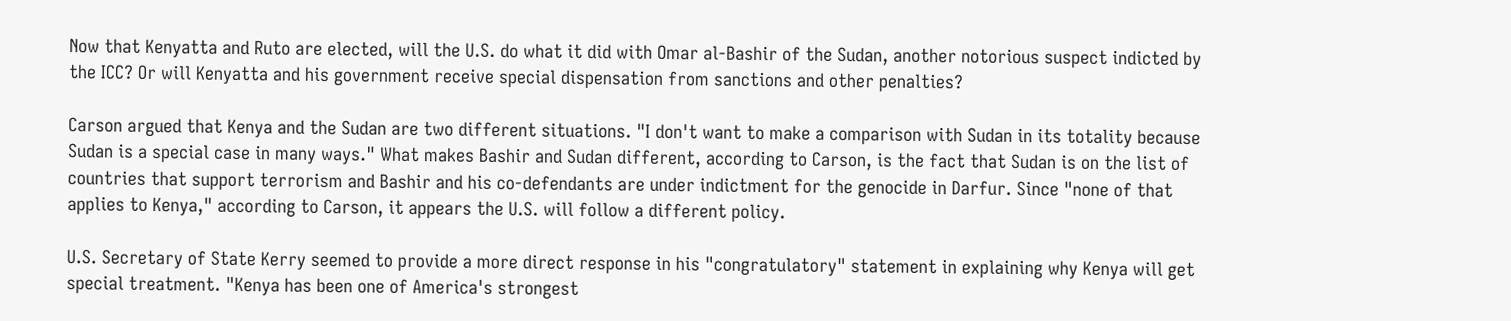Now that Kenyatta and Ruto are elected, will the U.S. do what it did with Omar al-Bashir of the Sudan, another notorious suspect indicted by the ICC? Or will Kenyatta and his government receive special dispensation from sanctions and other penalties?

Carson argued that Kenya and the Sudan are two different situations. "I don't want to make a comparison with Sudan in its totality because Sudan is a special case in many ways." What makes Bashir and Sudan different, according to Carson, is the fact that Sudan is on the list of countries that support terrorism and Bashir and his co-defendants are under indictment for the genocide in Darfur. Since "none of that applies to Kenya," according to Carson, it appears the U.S. will follow a different policy.

U.S. Secretary of State Kerry seemed to provide a more direct response in his "congratulatory" statement in explaining why Kenya will get special treatment. "Kenya has been one of America's strongest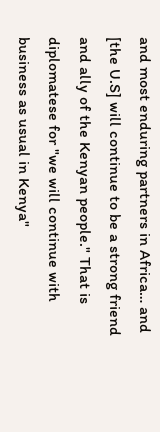and most enduring partners in Africa… and [the U.S] will continue to be a strong friend and ally of the Kenyan people." That is diplomatese for "we will continue with business as usual in Kenya"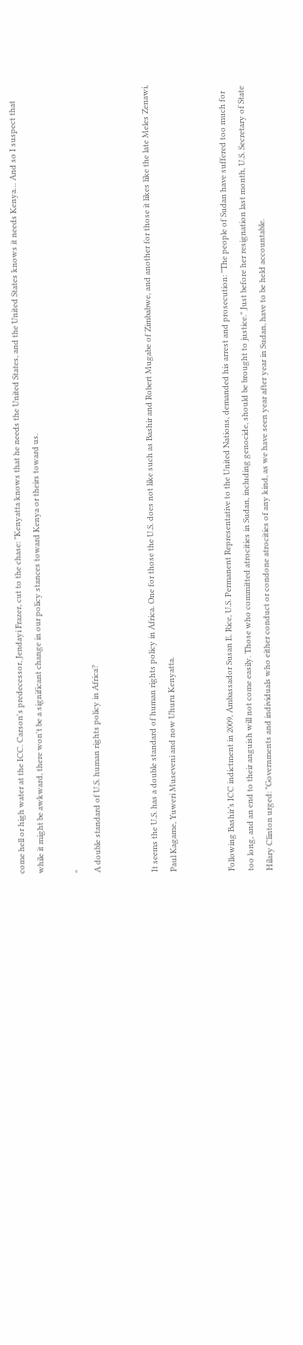come hell or high water at the ICC. Carson's predecessor, Jendayi Frazer, cut to the chase: "Kenyatta knows that he needs the United States, and the United States knows it needs Kenya… And so I suspect that while it might be awkward, there won't be a significant change in our policy stances toward Kenya or theirs toward us.

"
A double standard of U.S. human rights policy in Africa?


It seems the U.S. has a double standard of human rights policy in Africa. One for those the U.S. does not like such as Bashir and Robert Mugabe of Zimbabwe, and another for those it likes like the late Meles Zenawi, Paul Kagame, Yuweri Museveni and now Uhuru Kenyatta.


Following Bashir’s ICC indictment in 2009, Ambassador Susan E. Rice, U.S. Permanent Representative to the United Nations, demanded his arrest and prosecution: "The people of Sudan have suffered too much for too long, and an end to their anguish will not come easily. Those who committed atrocities in Sudan, including genocide, should be brought to justice." Just before her resignation last month, U.S. Secretary of State Hilary Clinton urged: "Governments and individuals who either conduct or condone atrocities of any kind, as we have seen year after year in Sudan, have to be held accountable.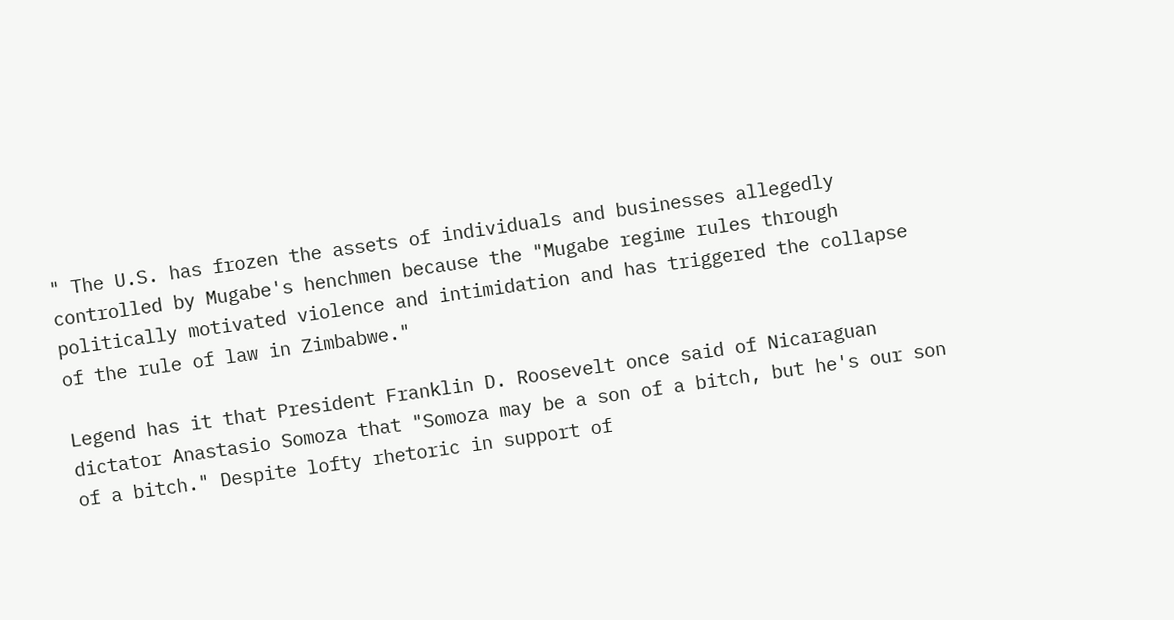" The U.S. has frozen the assets of individuals and businesses allegedly controlled by Mugabe's henchmen because the "Mugabe regime rules through politically motivated violence and intimidation and has triggered the collapse of the rule of law in Zimbabwe."

Legend has it that President Franklin D. Roosevelt once said of Nicaraguan dictator Anastasio Somoza that "Somoza may be a son of a bitch, but he's our son of a bitch." Despite lofty rhetoric in support of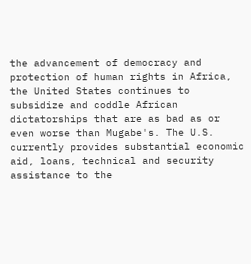the advancement of democracy and protection of human rights in Africa, the United States continues to subsidize and coddle African dictatorships that are as bad as or even worse than Mugabe's. The U.S. currently provides substantial economic aid, loans, technical and security assistance to the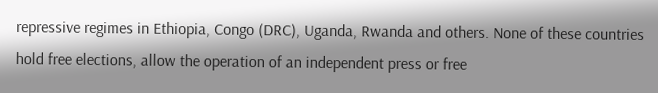repressive regimes in Ethiopia, Congo (DRC), Uganda, Rwanda and others. None of these countries hold free elections, allow the operation of an independent press or free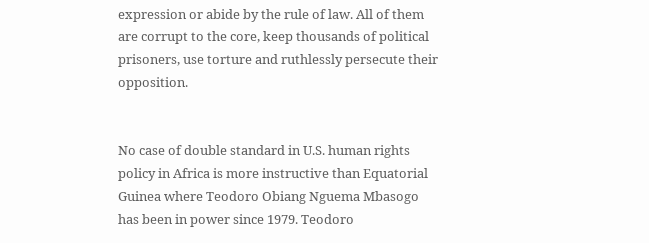expression or abide by the rule of law. All of them are corrupt to the core, keep thousands of political prisoners, use torture and ruthlessly persecute their opposition.


No case of double standard in U.S. human rights policy in Africa is more instructive than Equatorial Guinea where Teodoro Obiang Nguema Mbasogo has been in power since 1979. Teodoro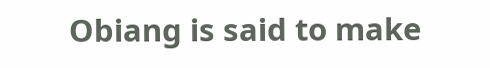Obiang is said to make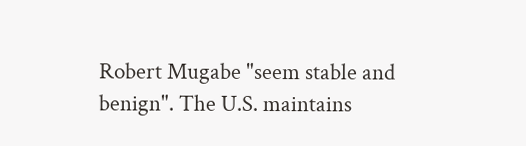Robert Mugabe "seem stable and benign". The U.S. maintains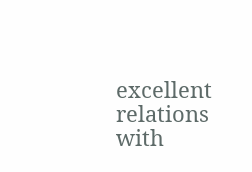excellent relations with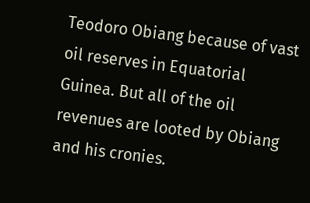Teodoro Obiang because of vast oil reserves in Equatorial Guinea. But all of the oil revenues are looted by Obiang and his cronies.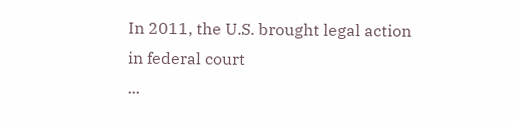In 2011, the U.S. brought legal action in federal court
...